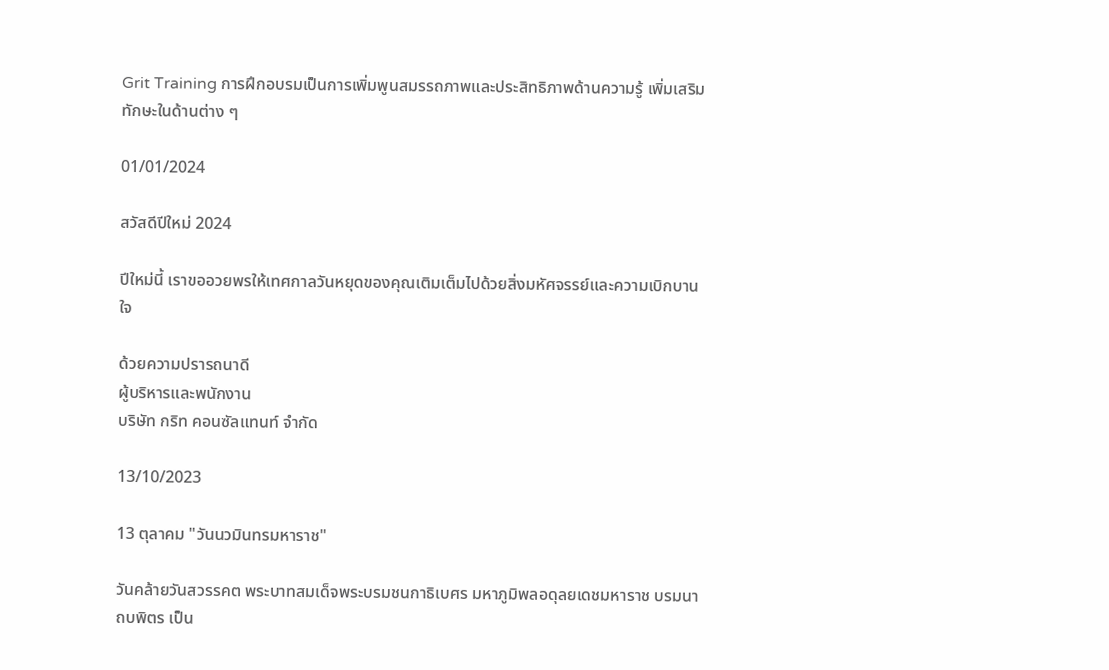Grit Training การฝึกอบรมเป็นการเพิ่มพูนสมรรถภาพและประสิทธิภาพด้านความรู้ เพิ่มเสริมทักษะในด้านต่าง ๆ

01/01/2024

สวัสดีปีใหม่ 2024

ปีใหม่นี้ เราขออวยพรให้เทศกาลวันหยุดของคุณเติมเต็มไปด้วยสิ่งมหัศจรรย์และความเบิกบานใจ

ด้วยความปรารถนาดี
ผู้บริหารและพนักงาน
บริษัท กริท คอนซัลแทนท์ จำกัด

13/10/2023

13 ตุลาคม "วันนวมินทรมหาราช"

วันคล้ายวันสวรรคต พระบาทสมเด็จพระบรมชนกาธิเบศร มหาภูมิพลอดุลยเดชมหาราช บรมนาถบพิตร เป็น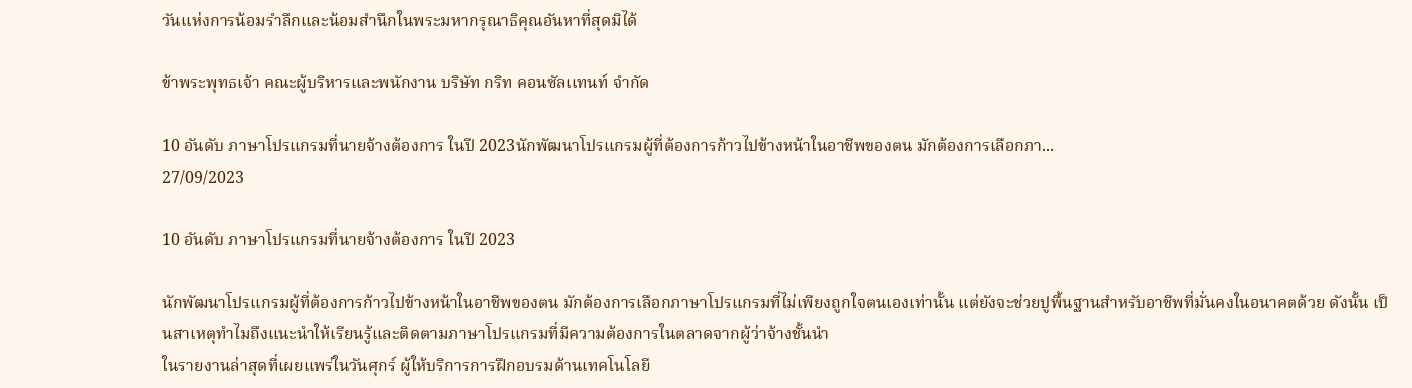วันเเห่งการน้อมรำลึกและน้อมสำนึกในพระมหากรุณาธิคุณอันหาที่สุดมิได้

ข้าพระพุทธเจ้า คณะผู้บริหารและพนักงาน บริษัท กริท คอนซัลเเทนท์ จำกัด

10 อันดับ ภาษาโปรแกรมที่นายจ้างต้องการ ในปี 2023นักพัฒนาโปรแกรมผู้ที่ต้องการก้าวไปข้างหน้าในอาชีพของตน มักต้องการเลือกภา...
27/09/2023

10 อันดับ ภาษาโปรแกรมที่นายจ้างต้องการ ในปี 2023

นักพัฒนาโปรแกรมผู้ที่ต้องการก้าวไปข้างหน้าในอาชีพของตน มักต้องการเลือกภาษาโปรแกรมที่ไม่เพียงถูกใจตนเองเท่านั้น แต่ยังจะช่วยปูพื้นฐานสำหรับอาชีพที่มั่นคงในอนาคตด้วย ดังนั้น เป็นสาเหตุทำไมถึงแนะนำให้เรียนรู้และติดตามภาษาโปรแกรมที่มีความต้องการในตลาดจากผู้ว่าจ้างชั้นนำ
ในรายงานล่าสุดที่เผยแพร่ในวันศุกร์ ผู้ให้บริการการฝึกอบรมด้านเทคโนโลยี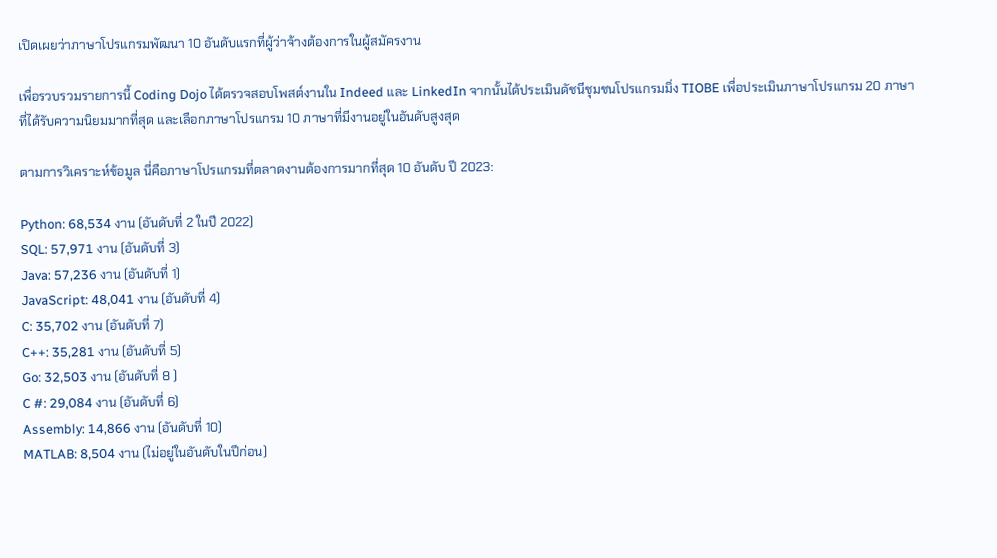เปิดเผยว่าภาษาโปรแกรมพัฒนา 10 อันดับแรกที่ผู้ว่าจ้างต้องการในผู้สมัครงาน

เพื่อรวบรวมรายการนี้ Coding Dojo ได้ตรวจสอบโพสต์งานใน Indeed และ LinkedIn จากนั้นได้ประเมินดัชนีชุมชนโปรแกรมมิ่ง TIOBE เพื่อประเมินภาษาโปรแกรม 20 ภาษาที่ได้รับความนิยมมากที่สุด และเลือกภาษาโปรแกรม 10 ภาษาที่มีงานอยู่ในอันดับสูงสุด

ตามการวิเคราะห์ข้อมูล นี่คือภาษาโปรแกรมที่ตลาดงานต้องการมากที่สุด 10 อันดับ ปี 2023:

Python: 68,534 งาน (อันดับที่ 2 ในปี 2022)
SQL: 57,971 งาน (อันดับที่ 3)
Java: 57,236 งาน (อันดับที่ 1)
JavaScript: 48,041 งาน (อันดับที่ 4)
C: 35,702 งาน (อันดับที่ 7)
C++: 35,281 งาน (อันดับที่ 5)
Go: 32,503 งาน (อันดับที่ 8 )
C #: 29,084 งาน (อันดับที่ 6)
Assembly: 14,866 งาน (อันดับที่ 10)
MATLAB: 8,504 งาน (ไม่อยู่ในอันดับในปีก่อน)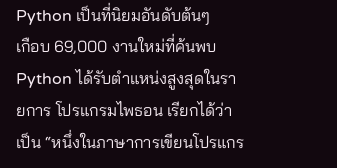Python เป็นที่นิยมอันดับต้นๆ
เกือบ 69,000 งานใหม่ที่ค้นพบ Python ได้รับตําแหน่งสูงสุดในรายการ โปรแกรมไพธอน เรียกได้ว่าเป็น “หนึ่งในภาษาการเขียนโปรแกร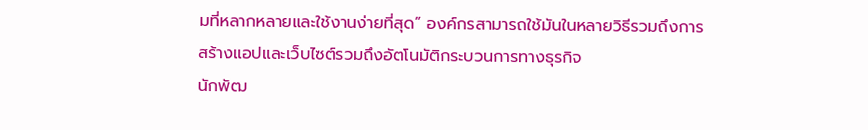มที่หลากหลายและใช้งานง่ายที่สุด” องค์กรสามารถใช้มันในหลายวิธีรวมถึงการสร้างแอปและเว็บไซต์รวมถึงอัตโนมัติกระบวนการทางธุรกิจ
นักพัฒ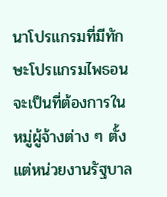นาโปรแกรมที่มีทักษะโปรแกรมไพธอน จะเป็นที่ต้องการในหมู่ผู้จ้างต่าง ๆ ตั้งแต่หน่วยงานรัฐบาล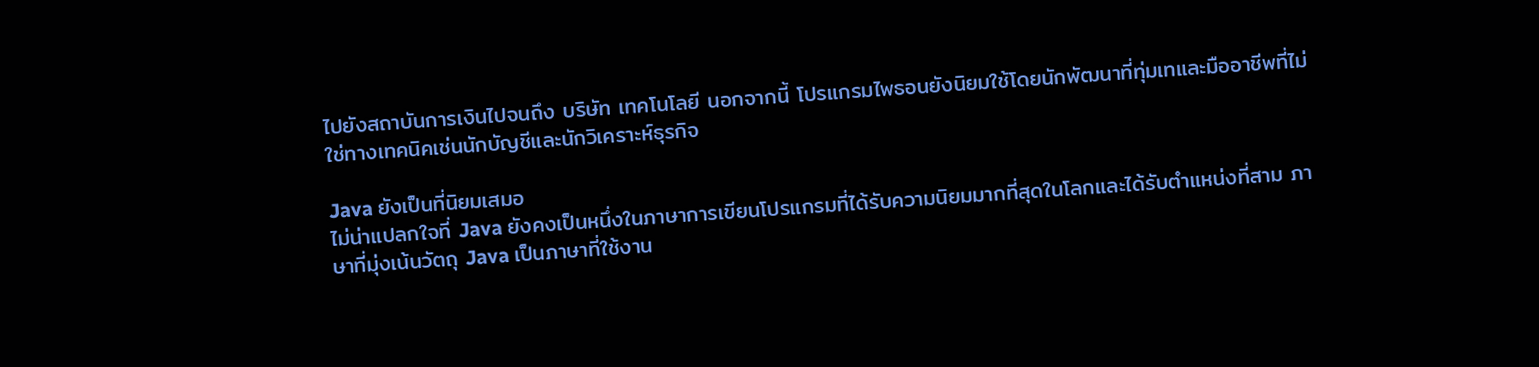ไปยังสถาบันการเงินไปจนถึง บริษัท เทคโนโลยี นอกจากนี้ โปรแกรมไพธอนยังนิยมใช้โดยนักพัฒนาที่ทุ่มเทและมืออาชีพที่ไม่ใช่ทางเทคนิคเช่นนักบัญชีและนักวิเคราะห์ธุรกิจ

Java ยังเป็นที่นิยมเสมอ
ไม่น่าแปลกใจที่ Java ยังคงเป็นหนึ่งในภาษาการเขียนโปรแกรมที่ได้รับความนิยมมากที่สุดในโลกและได้รับตําแหน่งที่สาม ภาษาที่มุ่งเน้นวัตถุ Java เป็นภาษาที่ใช้งาน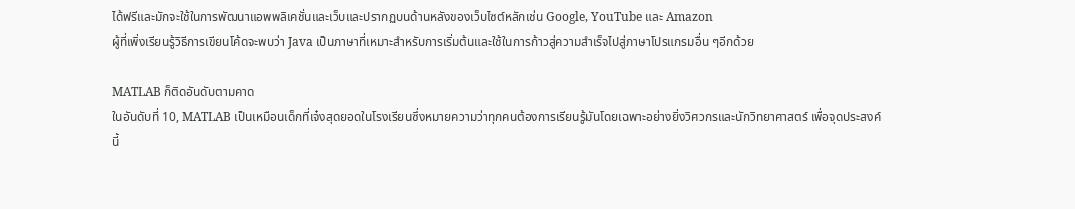ได้ฟรีและมักจะใช้ในการพัฒนาแอพพลิเคชั่นและเว็บและปรากฏบนด้านหลังของเว็บไซต์หลักเช่น Google, YouTube และ Amazon
ผู้ที่เพิ่งเรียนรู้วิธีการเขียนโค้ดจะพบว่า Java เป็นภาษาที่เหมาะสําหรับการเริ่มต้นและใช้ในการก้าวสู่ความสำเร็จไปสู่ภาษาโปรแกรมอื่น ๆอีกด้วย

MATLAB ก็ติดอันดับตามคาด
ในอันดับที่ 10, MATLAB เป็นเหมือนเด็กที่เจ๋งสุดยอดในโรงเรียนซึ่งหมายความว่าทุกคนต้องการเรียนรู้มันโดยเฉพาะอย่างยิ่งวิศวกรและนักวิทยาศาสตร์ เพื่อจุดประสงค์นี้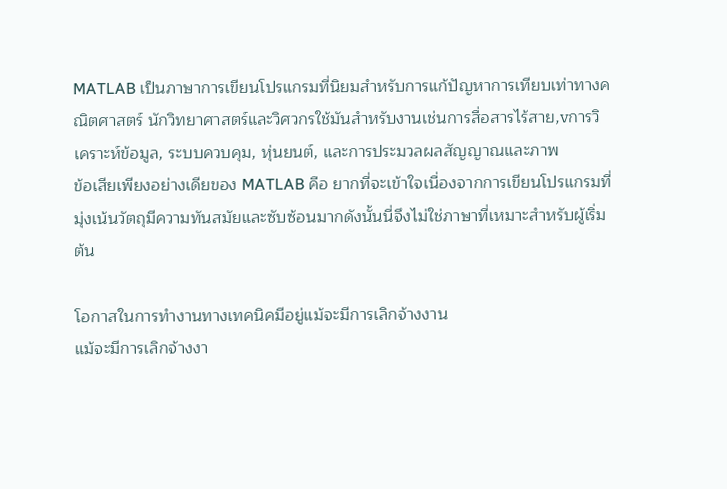MATLAB เป็นภาษาการเขียนโปรแกรมที่นิยมสําหรับการแก้ปัญหาการเทียบเท่าทางคณิตศาสตร์ นักวิทยาศาสตร์และวิศวกรใช้มันสําหรับงานเช่นการสื่อสารไร้สาย,vการวิเคราะห์ข้อมูล, ระบบควบคุม, หุ่นยนต์, และการประมวลผลสัญญาณและภาพ
ข้อเสียเพียงอย่างเดียของ MATLAB คือ ยากที่จะเข้าใจเนื่องจากการเขียนโปรแกรมที่มุ่งเน้นวัตถุมีความทันสมัยและซับซ้อนมากดังนั้นนี่จึงไม่ใช่ภาษาที่เหมาะสำหรับผู้เริ่มต้น

โอกาสในการทํางานทางเทคนิคมีอยู่แม้จะมีการเลิกจ้างงาน
แม้จะมีการเลิกจ้างงา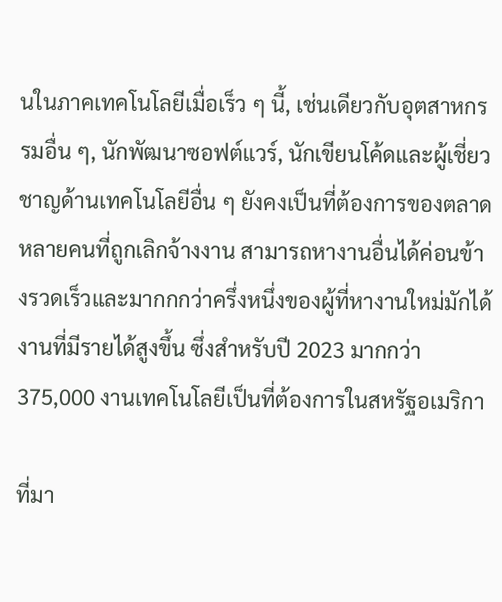นในภาคเทคโนโลยีเมื่อเร็ว ๆ นี้, เช่นเดียวกับอุตสาหกรรมอื่น ๆ, นักพัฒนาซอฟต์แวร์, นักเขียนโค้ดและผู้เชี่ยวชาญด้านเทคโนโลยีอื่น ๆ ยังคงเป็นที่ต้องการของตลาด หลายคนที่ถูกเลิกจ้างงาน สามารถหางานอื่นได้ค่อนข้างรวดเร็วและมากกกว่าครึ่งหนึ่งของผู้ที่หางานใหม่มักได้งานที่มีรายได้สูงขึ้น ซึ่งสําหรับปี 2023 มากกว่า 375,000 งานเทคโนโลยีเป็นที่ต้องการในสหรัฐอเมริกา

ที่มา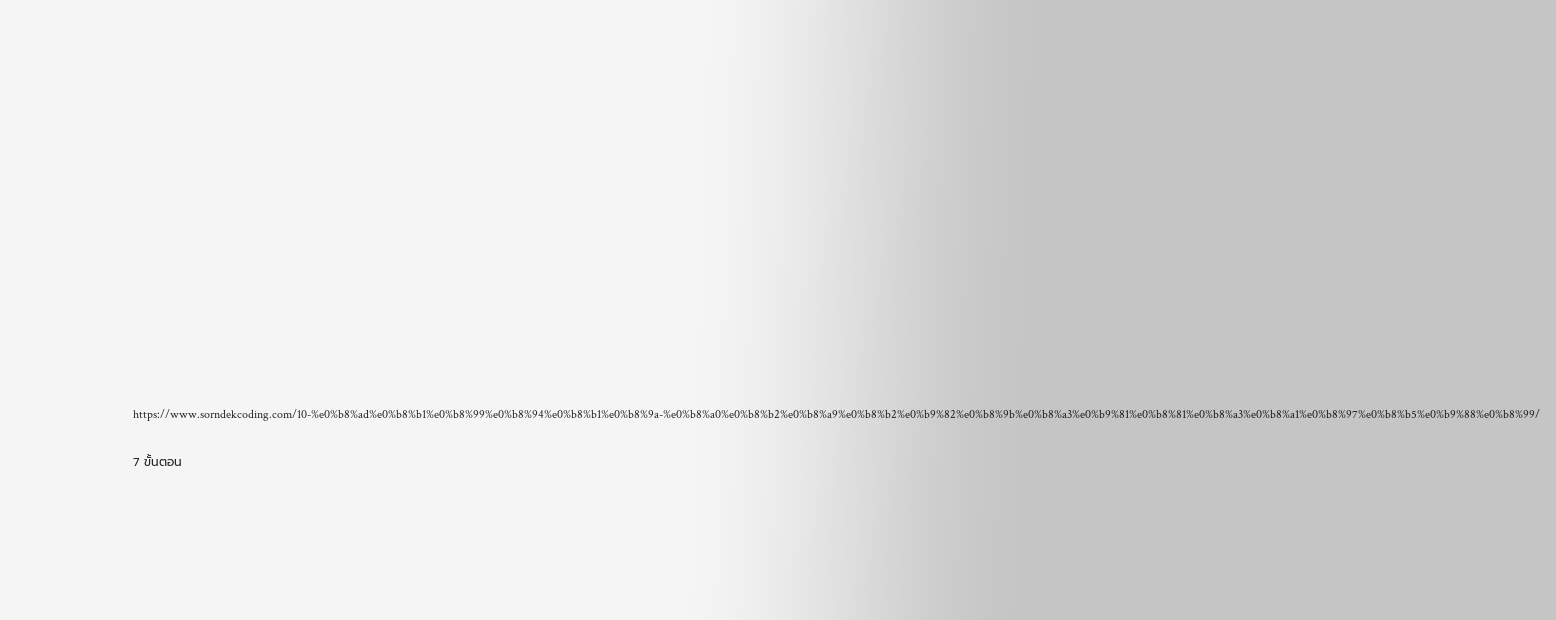https://www.sorndekcoding.com/10-%e0%b8%ad%e0%b8%b1%e0%b8%99%e0%b8%94%e0%b8%b1%e0%b8%9a-%e0%b8%a0%e0%b8%b2%e0%b8%a9%e0%b8%b2%e0%b9%82%e0%b8%9b%e0%b8%a3%e0%b9%81%e0%b8%81%e0%b8%a3%e0%b8%a1%e0%b8%97%e0%b8%b5%e0%b9%88%e0%b8%99/

7 ขั้นตอน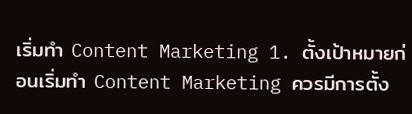เริ่มทำ Content Marketing 1. ตั้งเป้าหมายก่อนเริ่มทำ Content Marketing ควรมีการตั้ง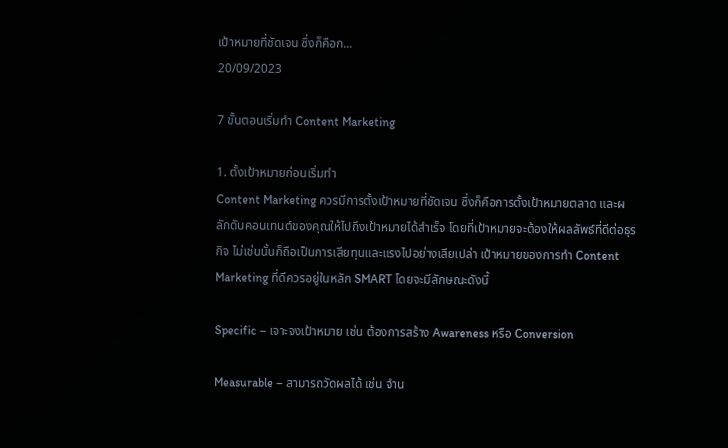เป้าหมายที่ชัดเจน ซึ่งก็คือก...
20/09/2023

7 ขั้นตอนเริ่มทำ Content Marketing

1. ตั้งเป้าหมายก่อนเริ่มทำ
Content Marketing ควรมีการตั้งเป้าหมายที่ชัดเจน ซึ่งก็คือการตั้งเป้าหมายตลาด และผลักดันคอนเทนต์ของคุณให้ไปถึงเป้าหมายได้สำเร็จ โดยที่เป้าหมายจะต้องให้ผลลัพธ์ที่ดีต่อธุรกิจ ไม่เช่นนั้นก็ถือเป็นการเสียทุนและแรงไปอย่างเสียเปล่า เป้าหมายของการทำ Content Marketing ที่ดีควรอยู่ในหลัก SMART โดยจะมีลักษณะดังนี้

Specific – เจาะจงเป้าหมาย เช่น ต้องการสร้าง Awareness หรือ Conversion

Measurable – สามารถวัดผลได้ เช่น จำน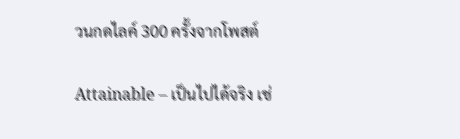วนกดไลค์ 300 ครั้งจากโพสต์

Attainable – เป็นไปได้จริง เช่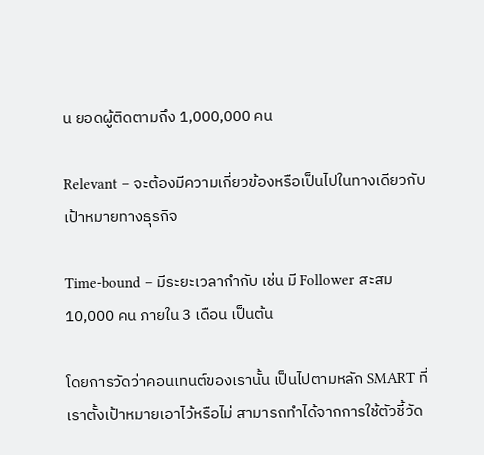น ยอดผู้ติดตามถึง 1,000,000 คน

Relevant – จะต้องมีความเกี่ยวข้องหรือเป็นไปในทางเดียวกับเป้าหมายทางธุรกิจ

Time-bound – มีระยะเวลากำกับ เช่น มี Follower สะสม 10,000 คน ภายใน 3 เดือน เป็นต้น

โดยการวัดว่าคอนเทนต์ของเรานั้น เป็นไปตามหลัก SMART ที่เราตั้งเป้าหมายเอาไว้หรือไม่ สามารถทำได้จากการใช้ตัวชี้วัด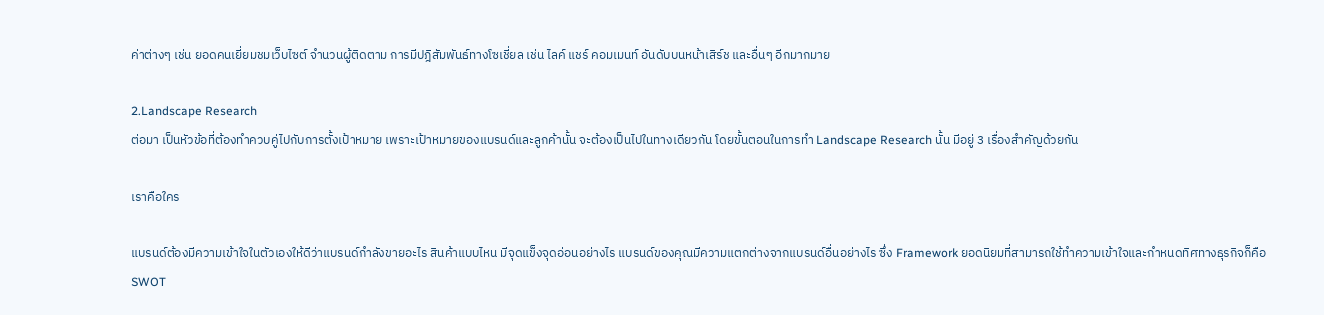ค่าต่างๆ เช่น ยอดคนเยี่ยมชมเว็บไซต์ จำนวนผู้ติดตาม การมีปฎิสัมพันธ์ทางโซเชี่ยล เช่น ไลค์ แชร์ คอมเมนท์ อันดับบนหน้าเสิร์ช และอื่นๆ อีกมากมาย

2.Landscape Research
ต่อมา เป็นหัวข้อที่ต้องทำควบคู่ไปกับการตั้งเป้าหมาย เพราะเป้าหมายของแบรนด์และลูกค้านั้น จะต้องเป็นไปในทางเดียวกัน โดยขั้นตอนในการทำ Landscape Research นั้น มีอยู่ 3 เรื่องสำคัญด้วยกัน

เราคือใคร

แบรนด์ต้องมีความเข้าใจในตัวเองให้ดีว่าแบรนด์กำลังขายอะไร สินค้าแบบไหน มีจุดแข็งจุดอ่อนอย่างไร แบรนด์ของคุณมีความแตกต่างจากแบรนด์อื่นอย่างไร ซึ่ง Framework ยอดนิยมที่สามารถใช้ทำความเข้าใจและกำหนดทิศทางธุรกิจก็คือ SWOT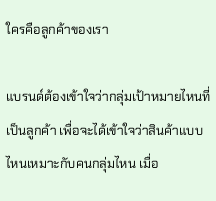ใครคือลูกค้าของเรา

แบรนด์ต้องเข้าใจว่ากลุ่มเป้าหมายไหนที่เป็นลูกค้า เพื่อจะได้เข้าใจว่าสินค้าแบบไหนเหมาะกับคนกลุ่มไหน เมื่อ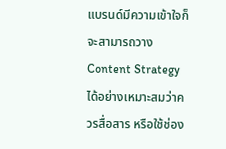แบรนด์มีความเข้าใจก็จะสามารถวาง Content Strategy ได้อย่างเหมาะสมว่าควรสื่อสาร หรือใช้ช่อง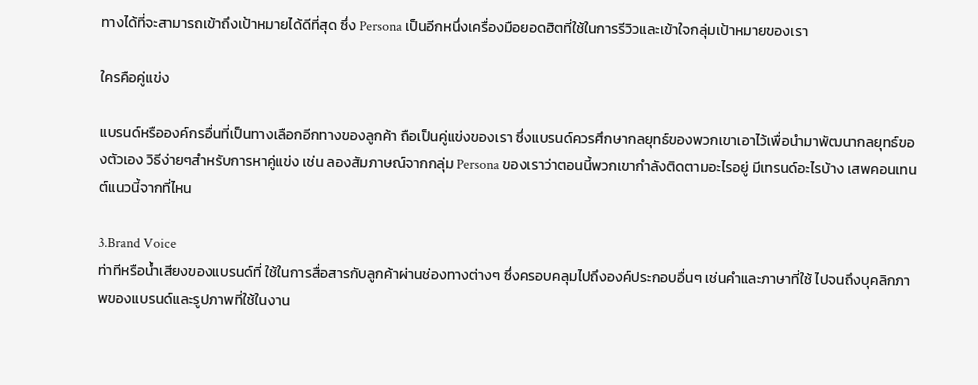ทางได้ที่จะสามารถเข้าถึงเป้าหมายได้ดีที่สุด ซึ่ง Persona เป็นอีกหนึ่งเครื่องมือยอดฮิตที่ใช้ในการรีวิวและเข้าใจกลุ่มเป้าหมายของเรา

ใครคือคู่แข่ง

แบรนด์หรือองค์กรอื่นที่เป็นทางเลือกอีกทางของลูกค้า ถือเป็นคู่แข่งของเรา ซึ่งแบรนด์ควรศึกษากลยุทธ์ของพวกเขาเอาไว้เพื่อนำมาพัฒนากลยุทธ์ของตัวเอง วิธีง่ายๆสำหรับการหาคู่แข่ง เช่น ลองสัมภาษณ์จากกลุ่ม Persona ของเราว่าตอนนี้พวกเขากำลังติดตามอะไรอยู่ มีเทรนด์อะไรบ้าง เสพคอนเทนต์แนวนี้จากที่ไหน

3.Brand Voice
ท่าทีหรือน้ำเสียงของแบรนด์ที่ ใช้ในการสื่อสารกับลูกค้าผ่านช่องทางต่างๆ ซึ่งครอบคลุมไปถึงองค์ประกอบอื่นๆ เช่นคำและภาษาที่ใช้ ไปจนถึงบุคลิกภาพของแบรนด์และรูปภาพที่ใช้ในงาน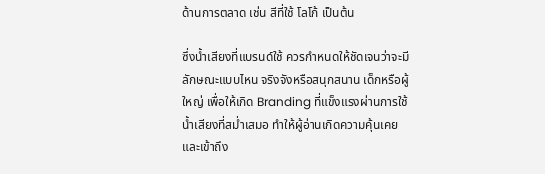ด้านการตลาด เช่น สีที่ใช้ โลโก้ เป็นต้น

ซึ่งน้ำเสียงที่แบรนด์ใช้ ควรกำหนดให้ชัดเจนว่าจะมีลักษณะแบบไหน จริงจังหรือสนุกสนาน เด็กหรือผู้ใหญ่ เพื่อให้เกิด Branding ที่แข็งแรงผ่านการใช้น้ำเสียงที่สม่ำเสมอ ทำให้ผู้อ่านเกิดความคุ้นเคยและเข้าถึง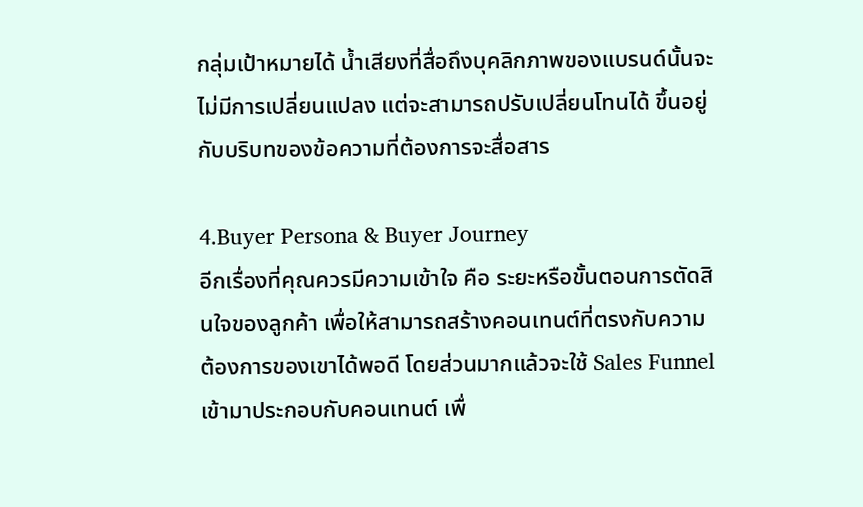กลุ่มเป้าหมายได้ น้ำเสียงที่สื่อถึงบุคลิกภาพของแบรนด์นั้นจะไม่มีการเปลี่ยนแปลง แต่จะสามารถปรับเปลี่ยนโทนได้ ขึ้นอยู่กับบริบทของข้อความที่ต้องการจะสื่อสาร

4.Buyer Persona & Buyer Journey
อีกเรื่องที่คุณควรมีความเข้าใจ คือ ระยะหรือขั้นตอนการตัดสินใจของลูกค้า เพื่อให้สามารถสร้างคอนเทนต์ที่ตรงกับความต้องการของเขาได้พอดี โดยส่วนมากแล้วจะใช้ Sales Funnel เข้ามาประกอบกับคอนเทนต์ เพื่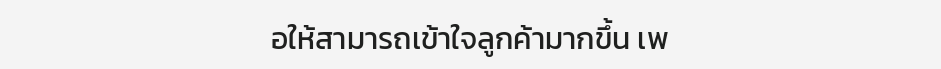อให้สามารถเข้าใจลูกค้ามากขึ้น เพ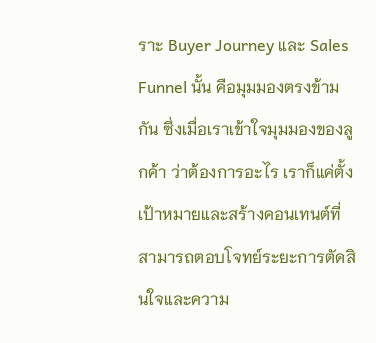ราะ Buyer Journey และ Sales Funnel นั้น คือมุมมองตรงข้ามกัน ซึ่งเมื่อเราเข้าใจมุมมองของลูกค้า ว่าต้องการอะไร เราก็แค่ตั้งเป้าหมายและสร้างคอนเทนต์ที่สามารถตอบโจทย์ระยะการตัดสินใจและความ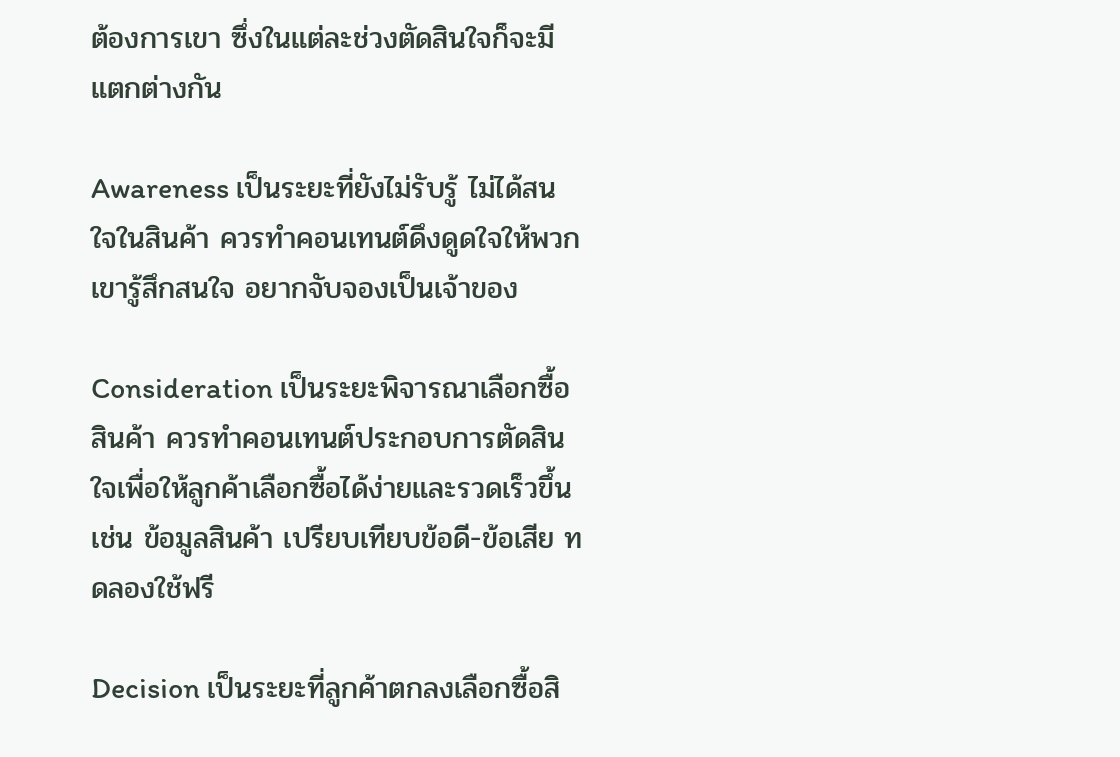ต้องการเขา ซึ่งในแต่ละช่วงตัดสินใจก็จะมี แตกต่างกัน

Awareness เป็นระยะที่ยังไม่รับรู้ ไม่ได้สนใจในสินค้า ควรทำคอนเทนต์ดึงดูดใจให้พวกเขารู้สึกสนใจ อยากจับจองเป็นเจ้าของ

Consideration เป็นระยะพิจารณาเลือกซื้อสินค้า ควรทำคอนเทนต์ประกอบการตัดสินใจเพื่อให้ลูกค้าเลือกซื้อได้ง่ายและรวดเร็วขึ้น เช่น ข้อมูลสินค้า เปรียบเทียบข้อดี-ข้อเสีย ทดลองใช้ฟรี

Decision เป็นระยะที่ลูกค้าตกลงเลือกซื้อสิ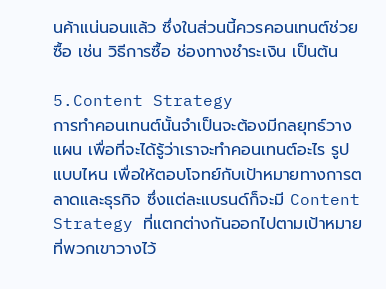นค้าแน่นอนแล้ว ซึ่งในส่วนนี้ควรคอนเทนต์ช่วยซื้อ เช่น วิธีการซื้อ ช่องทางชำระเงิน เป็นต้น

5.Content Strategy
การทำคอนเทนต์นั้นจำเป็นจะต้องมีกลยุทธ์วางแผน เพื่อที่จะได้รู้ว่าเราจะทำคอนเทนต์อะไร รูปแบบไหน เพื่อให้ตอบโจทย์กับเป้าหมายทางการตลาดและธุรกิจ ซึ่งแต่ละแบรนด์ก็จะมี Content Strategy ที่แตกต่างกันออกไปตามเป้าหมายที่พวกเขาวางไว้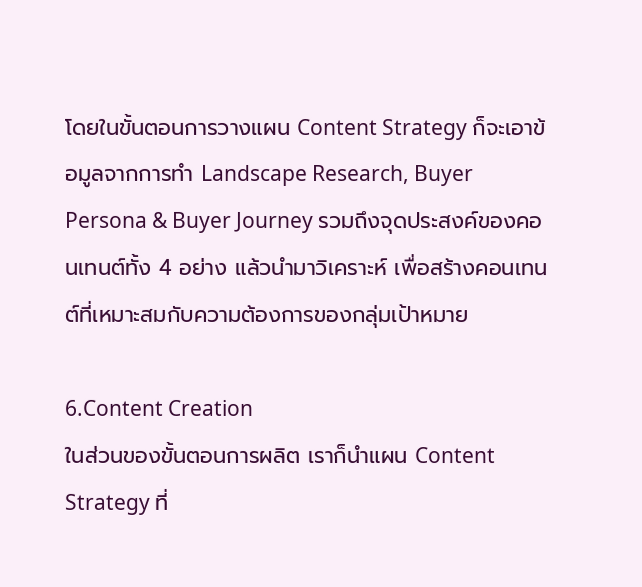โดยในขั้นตอนการวางแผน Content Strategy ก็จะเอาข้อมูลจากการทำ Landscape Research, Buyer Persona & Buyer Journey รวมถึงจุดประสงค์ของคอนเทนต์ทั้ง 4 อย่าง แล้วนำมาวิเคราะห์ เพื่อสร้างคอนเทนต์ที่เหมาะสมกับความต้องการของกลุ่มเป้าหมาย

6.Content Creation
ในส่วนของขั้นตอนการผลิต เราก็นำแผน Content Strategy ที่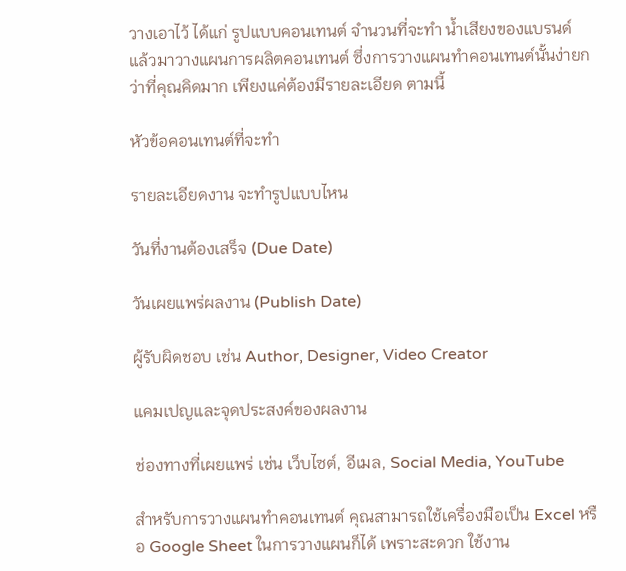วางเอาไว้ ได้แก่ รูปแบบคอนเทนต์ จำนวนที่จะทำ น้ำเสียงของแบรนด์ แล้วมาวางแผนการผลิตคอนเทนต์ ซึ่งการวางแผนทำคอนเทนต์นั้นง่ายกว่าที่คุณคิดมาก เพียงแค่ต้องมีรายละเอียด ตามนี้

หัวข้อคอนเทนต์ที่จะทำ

รายละเอียดงาน จะทำรูปแบบไหน

วันที่งานต้องเสร็จ (Due Date)

วันเผยแพร่ผลงาน (Publish Date)

ผู้รับผิดชอบ เช่น Author, Designer, Video Creator

แคมเปญและจุดประสงค์ของผลงาน

ช่องทางที่เผยแพร่ เช่น เว็บไซต์, อีเมล, Social Media, YouTube

สำหรับการวางแผนทำคอนเทนต์ คุณสามารถใช้เครื่องมือเป็น Excel หรือ Google Sheet ในการวางแผนก็ได้ เพราะสะดวก ใช้งาน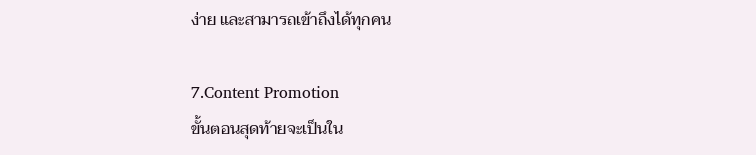ง่าย และสามารถเข้าถึงได้ทุกคน

7.Content Promotion
ขั้นตอนสุดท้ายจะเป็นใน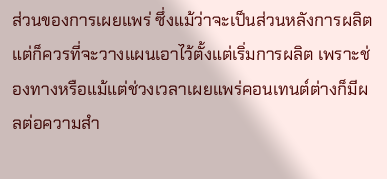ส่วนของการเผยแพร่ ซึ่งแม้ว่าจะเป็นส่วนหลังการผลิต แต่ก็ควรที่จะวางแผนเอาไว้ตั้งแต่เริ่มการผลิต เพราะช่องทางหรือแม้แต่ช่วงเวลาเผยแพร่คอนเทนต์ต่างก็มีผลต่อความสำ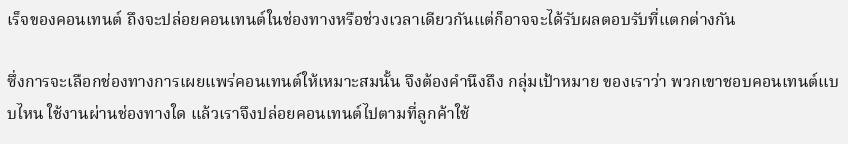เร็จของคอนเทนต์ ถึงจะปล่อยคอนเทนต์ในช่องทางหรือช่วงเวลาเดียวกันแต่ก็อาจจะได้รับผลตอบรับที่แตกต่างกัน

ซึ่งการจะเลือกช่องทางการเผยแพร่คอนเทนต์ให้เหมาะสมนั้น จึงต้องคำนึงถึง กลุ่มเป้าหมาย ของเราว่า พวกเขาชอบคอนเทนต์แบบไหน ใช้งานผ่านช่องทางใด แล้วเราจึงปล่อยคอนเทนต์ไปตามที่ลูกค้าใช้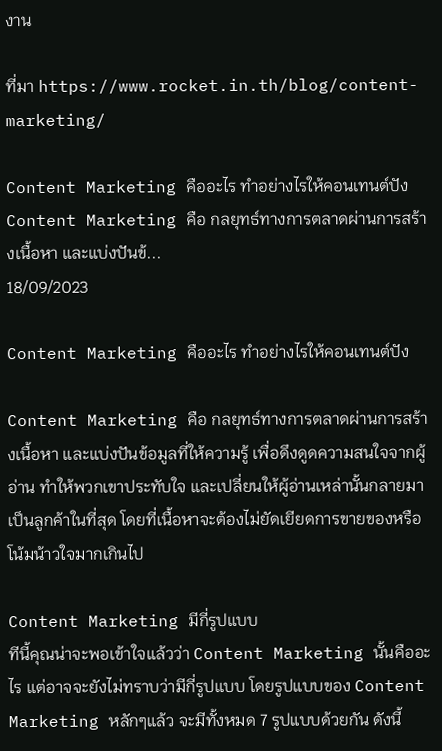งาน

ที่มา https://www.rocket.in.th/blog/content-marketing/

Content Marketing คืออะไร ทำอย่างไรให้คอนเทนต์ปังContent Marketing คือ กลยุทธ์ทางการตลาดผ่านการสร้างเนื้อหา และแบ่งปันข้...
18/09/2023

Content Marketing คืออะไร ทำอย่างไรให้คอนเทนต์ปัง

Content Marketing คือ กลยุทธ์ทางการตลาดผ่านการสร้างเนื้อหา และแบ่งปันข้อมูลที่ให้ความรู้ เพื่อดึงดูดความสนใจจากผู้อ่าน ทำให้พวกเขาประทับใจ และเปลี่ยนให้ผู้อ่านเหล่านั้นกลายมาเป็นลูกค้าในที่สุด โดยที่เนื้อหาจะต้องไม่ยัดเยียดการขายของหรือโน้มน้าวใจมากเกินไป

Content Marketing มีกี่รูปแบบ
ทีนี้คุณน่าจะพอเข้าใจแล้วว่า Content Marketing นั้นคืออะไร แต่อาจจะยังไม่ทราบว่ามีกี่รูปแบบ โดยรูปแบบของ Content Marketing หลักๆแล้ว จะมีทั้งหมด 7 รูปแบบด้วยกัน ดังนี้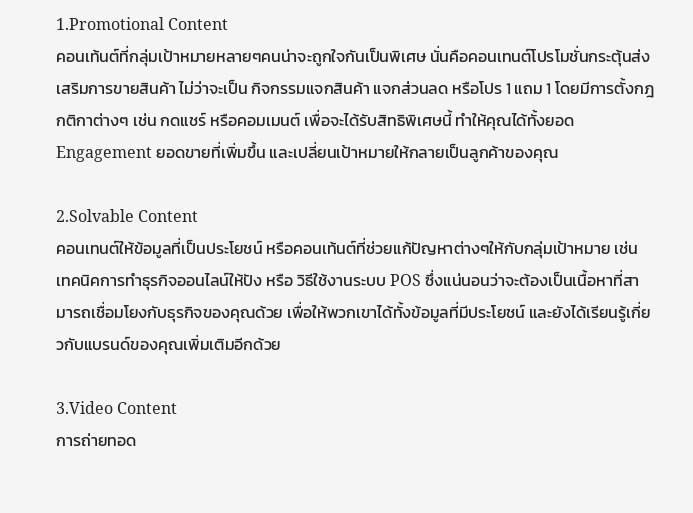1.Promotional Content
คอนเท้นต์ที่กลุ่มเป้าหมายหลายๆคนน่าจะถูกใจกันเป็นพิเศษ นั่นคือคอนเทนต์โปรโมชั่นกระตุ้นส่งเสริมการขายสินค้า ไม่ว่าจะเป็น กิจกรรมแจกสินค้า แจกส่วนลด หรือโปร 1 แถม 1 โดยมีการตั้งกฎกติกาต่างๆ เช่น กดแชร์ หรือคอมเมนต์ เพื่อจะได้รับสิทธิพิเศษนี้ ทำให้คุณได้ทั้งยอด Engagement ยอดขายที่เพิ่มขึ้น และเปลี่ยนเป้าหมายให้กลายเป็นลูกค้าของคุณ

2.Solvable Content
คอนเทนต์ให้ข้อมูลที่เป็นประโยชน์ หรือคอนเท้นต์ที่ช่วยแก้ปัญหาต่างๆให้กับกลุ่มเป้าหมาย เช่น เทคนิคการทำธุรกิจออนไลน์ให้ปัง หรือ วิธีใช้งานระบบ POS ซึ่งแน่นอนว่าจะต้องเป็นเนื้อหาที่สามารถเชื่อมโยงกับธุรกิจของคุณด้วย เพื่อให้พวกเขาได้ทั้งข้อมูลที่มีประโยชน์ และยังได้เรียนรู้เกี่ยวกับแบรนด์ของคุณเพิ่มเติมอีกด้วย

3.Video Content
การถ่ายทอด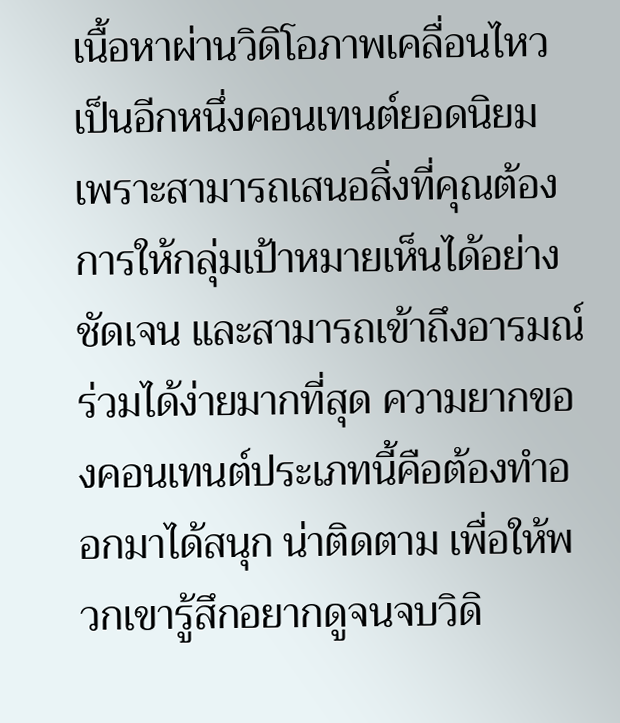เนื้อหาผ่านวิดิโอภาพเคลื่อนไหว เป็นอีกหนึ่งคอนเทนต์ยอดนิยม เพราะสามารถเสนอสิ่งที่คุณต้องการให้กลุ่มเป้าหมายเห็นได้อย่างชัดเจน และสามารถเข้าถึงอารมณ์ร่วมได้ง่ายมากที่สุด ความยากของคอนเทนต์ประเภทนี้คือต้องทำออกมาได้สนุก น่าติดตาม เพื่อให้พวกเขารู้สึกอยากดูจนจบวิดิ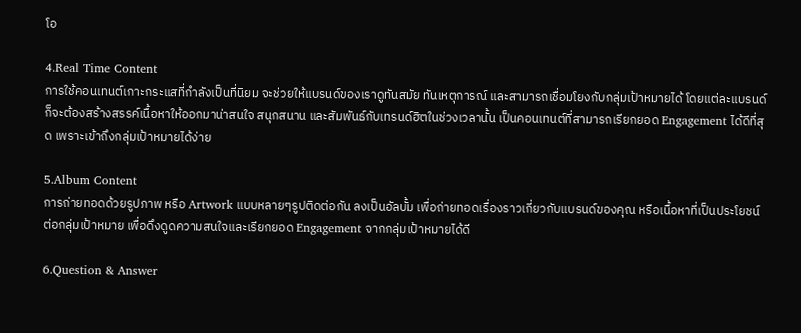โอ

4.Real Time Content
การใช้คอนเทนต์เกาะกระแสที่กำลังเป็นที่นิยม จะช่วยให้แบรนด์ของเราดูทันสมัย ทันเหตุการณ์ และสามารถเชื่อมโยงกับกลุ่มเป้าหมายได้ โดยแต่ละแบรนด์ก็จะต้องสร้างสรรค์เนื้อหาให้ออกมาน่าสนใจ สนุกสนาน และสัมพันธ์กับเทรนด์ฮิตในช่วงเวลานั้น เป็นคอนเทนต์ที่สามารถเรียกยอด Engagement ได้ดีที่สุด เพราะเข้าถึงกลุ่มเป้าหมายได้ง่าย

5.Album Content
การถ่ายทอดด้วยรูปภาพ หรือ Artwork แบบหลายๆรูปติดต่อกัน ลงเป็นอัลบั้ม เพื่อถ่ายทอดเรื่องราวเกี่ยวกับแบรนด์ของคุณ หรือเนื้อหาที่เป็นประโยชน์ต่อกลุ่มเป้าหมาย เพื่อดึงดูดความสนใจและเรียกยอด Engagement จากกลุ่มเป้าหมายได้ดี

6.Question & Answer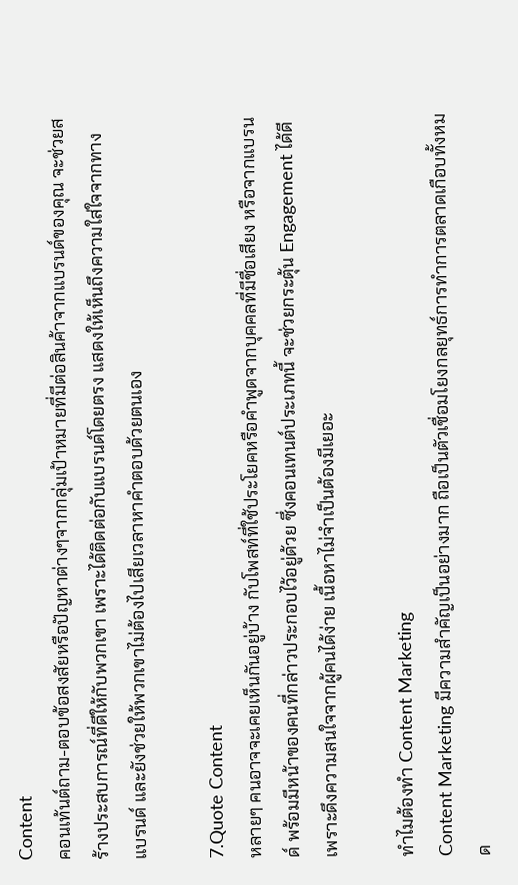Content
คอนเท้นต์ถาม-ตอบข้อสงสัยหรือปัญหาต่างๆจากกลุ่มเป้าหมายที่มีต่อสินค้าจากแบรนด์ของคุณ จะช่วยสร้างประสบการณ์ที่ดีให้กับพวกเขา เพราะได้ติดต่อกับแบรนด์โดยตรง แสดงให้เห็นถึงความใส่ใจจากทางแบรนด์ และยังช่วยให้พวกเขาไม่ต้องไปเสียเวลาหาคำตอบด้วยตนเอง

7.Quote Content
หลายๆ คนอาจจะเคยเห็นกันอยู่บ้าง กับโพสท์ที่ใช้ประโยคหรือคำพูดจากบุคคลที่มีชื่อเสียง หรือจากแบรนด์ พร้อมมีหน้าของคนที่กล่าวประกอบไว้อยู่ด้วย ซึ่งคอนเทนต์ประเภทนี้ จะช่วยกระตุ้น Engagement ได้ดี เพราะดึงความสนใจจากผู้คนได้ง่าย เนื้อหาไม่จำเป็นต้องมีเยอะ

ทำไมต้องทำ Content Marketing
Content Marketing มีความสำคัญเป็นอย่างมาก ถือเป็นตัวเชื่อมโยงกลยุทธ์การทำการตลาดเกือบทั้งหมด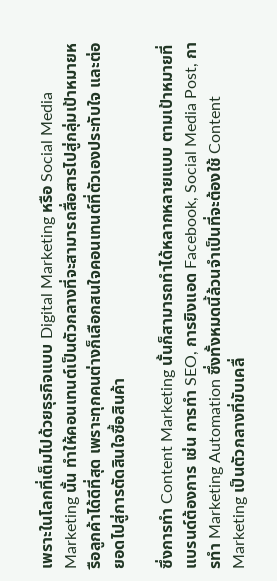เพราะในโลกที่เต็มไปด้วยธุรกิจแบบ Digital Marketing หรือ Social Media Marketing นั้น ทำให้คอนเทนต์เป็นตัวกลางที่จะสามารถสื่อสารไปสู่กลุ่มเป้าหมายหรือลูกค้าได้ดีที่สุด เพราะทุกคนต่างก็เลือกสนใจคอนเทนต์ที่ตัวเองประทับใจ และต่อยอดไปสู่การตัดสินใจซื้อสินค้า

ซึ่งการทำ Content Marketing นั้นก็สามารถทำได้หลากหลายแบบ ตามเป้าหมายที่แบรนด์ต้องการ เช่น การทำ SEO, การยิงแอด Facebook, Social Media Post, การทำ Marketing Automation ซึ่งทั้งหมดนี้ล้วนจำเป็นที่จะต้องใช้ Content Marketing เป็นตัวกลางที่ขับเคลื่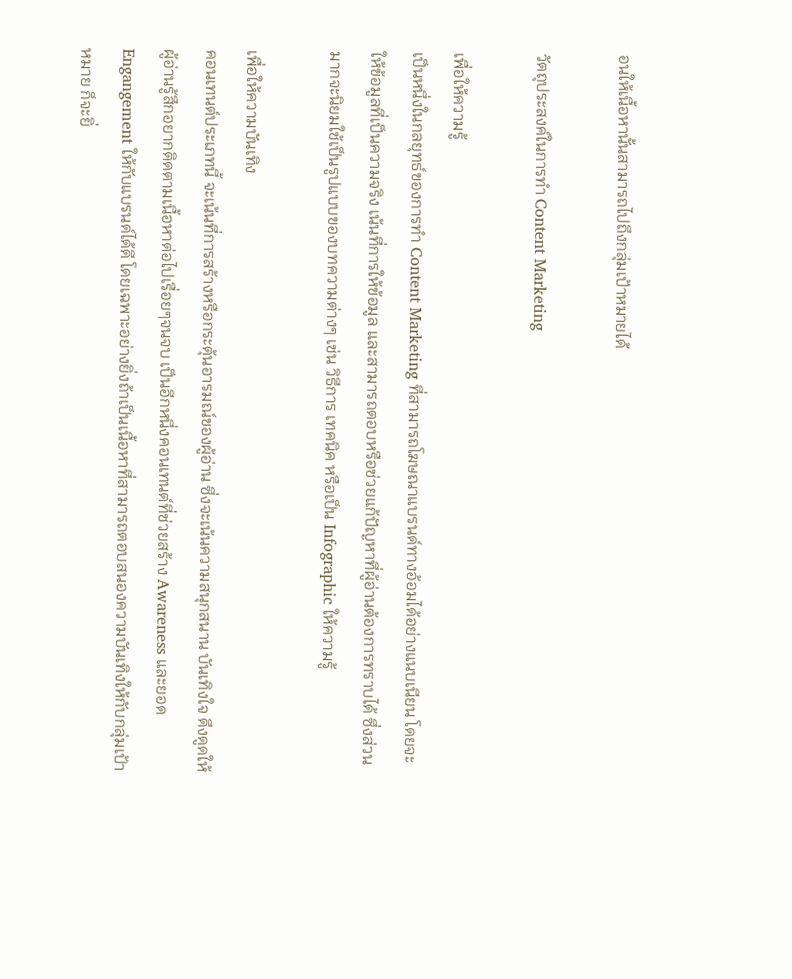อนให้เนื้อหานั้นสามารถไปถึงกลุ่มเป้าหมายได้

วัตถุประสงค์ในการทำ Content Marketing

เพื่อให้ความรู้
เป็นหนึ่งในกลยุทธ์ของการทำ Content Marketing ที่สามารถโฆษณาแบรนด์ทางอ้อมได้อย่างแนบเนียน โดยจะให้ข้อมูลที่เป็นความจริง เน้นที่การให้ข้อมูล และสามารถตอบหรือช่วยแก้ปัญหาที่ผู้อ่านต้องการทราบได้ ซึ่งส่วนมากจะนิยมใช้เป็นรูปแบบของบทความต่างๆ เช่น วิธีการ เทคนิค หรือเป็น Infographic ให้ความรู้

เพื่อให้ความบันเทิง
คอนเทนต์ประเภทนี้ จะเน้นที่การสร้างหรือกระตุ้นอารมณ์ของผู้อ่าน ซึ่งจะเน้นความสนุกสนาน บันเทิงใจ ดึงดูดให้ผู้อ่านรู้สึกอยากติดตามเนื้อหาต่อไปเรื่อยๆจนจบ เป็นอีกหนึ่งคอนเทนต์ที่ช่วยสร้าง Awareness และยอด Engangement ให้กับแบรนด์ได้ดี โดยเฉพาะอย่างยิ่งถ้าเป็นเนื้อหาที่สามารถตอบสนองความบันเทิงให้กับกลุ่มเป้าหมาย ก็จะยิ่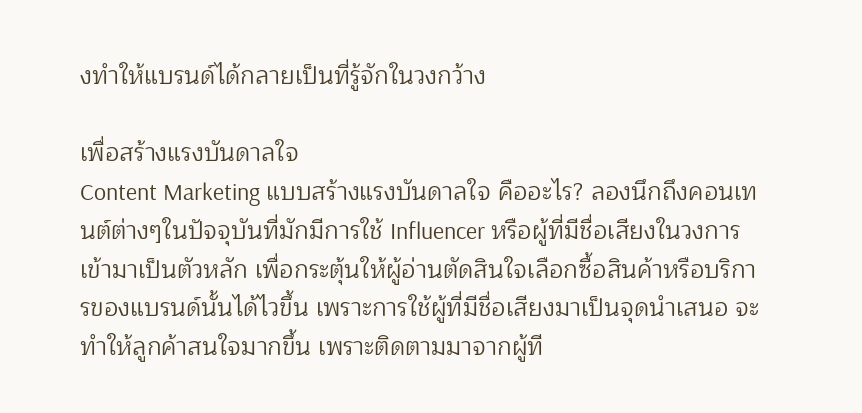งทำให้แบรนด์ได้กลายเป็นที่รู้จักในวงกว้าง

เพื่อสร้างแรงบันดาลใจ
Content Marketing แบบสร้างแรงบันดาลใจ คืออะไร? ลองนึกถึงคอนเทนต์ต่างๆในปัจจุบันที่มักมีการใช้ Influencer หรือผู้ที่มีชื่อเสียงในวงการเข้ามาเป็นตัวหลัก เพื่อกระตุ้นให้ผู้อ่านตัดสินใจเลือกซื้อสินค้าหรือบริการของแบรนด์นั้นได้ไวขึ้น เพราะการใช้ผู้ที่มีชื่อเสียงมาเป็นจุดนำเสนอ จะทำให้ลูกค้าสนใจมากขึ้น เพราะติดตามมาจากผู้ที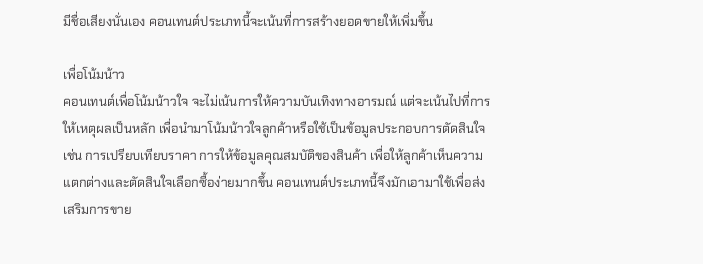มีชื่อเสียงนั่นเอง คอนเทนต์ประเภทนี้จะเน้นที่การสร้างยอดขายให้เพิ่มขึ้น

เพื่อโน้มน้าว
คอนเทนต์เพื่อโน้มน้าวใจ จะไม่เน้นการให้ความบันเทิงทางอารมณ์ แต่จะเน้นไปที่การให้เหตุผลเป็นหลัก เพื่อนำมาโน้มน้าวใจลูกค้าหรือใช้เป็นข้อมูลประกอบการตัดสินใจ เช่น การเปรียบเทียบราคา การให้ข้อมูลคุณสมบัติของสินค้า เพื่อให้ลูกค้าเห็นความแตกต่างและตัดสินใจเลือกซื้อง่ายมากขึ้น คอนเทนต์ประเภทนี้จึงมักเอามาใช้เพื่อส่งเสริมการขาย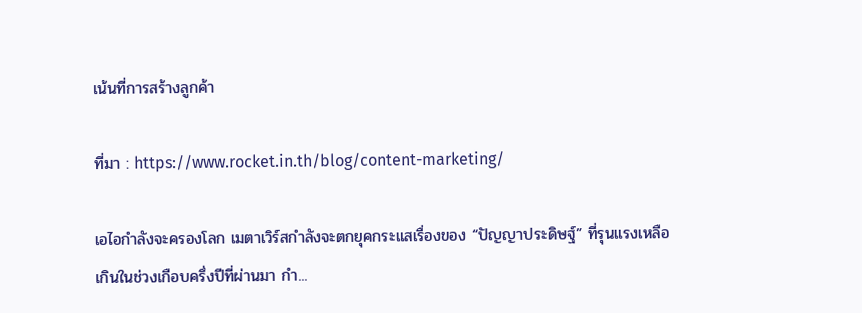เน้นที่การสร้างลูกค้า

ที่มา : https://www.rocket.in.th/blog/content-marketing/

เอไอกำลังจะครองโลก เมตาเวิร์สกำลังจะตกยุคกระแสเรื่องของ “ปัญญาประดิษฐ์” ที่รุนแรงเหลือเกินในช่วงเกือบครึ่งปีที่ผ่านมา กำ...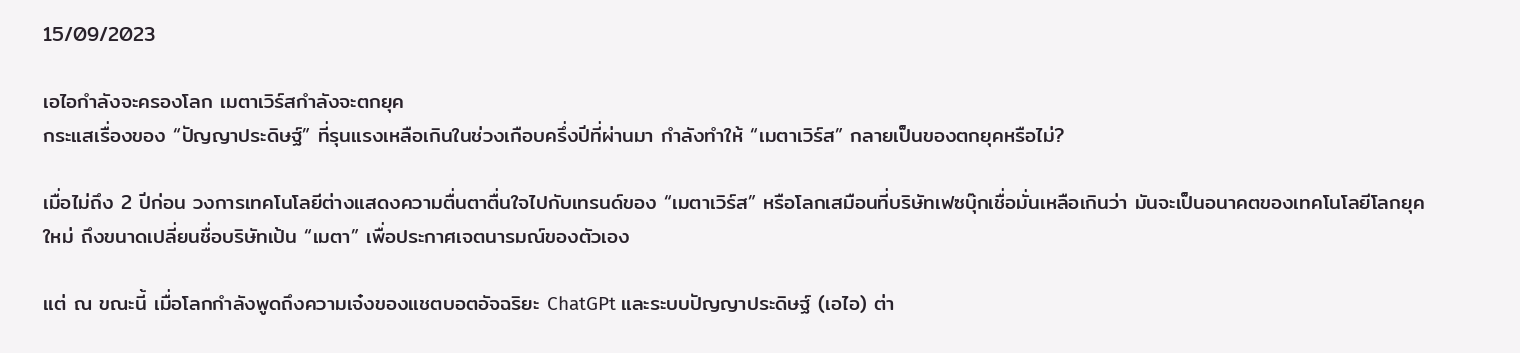15/09/2023

เอไอกำลังจะครองโลก เมตาเวิร์สกำลังจะตกยุค
กระแสเรื่องของ “ปัญญาประดิษฐ์” ที่รุนแรงเหลือเกินในช่วงเกือบครึ่งปีที่ผ่านมา กำลังทำให้ “เมตาเวิร์ส” กลายเป็นของตกยุคหรือไม่?

เมื่อไม่ถึง 2 ปีก่อน วงการเทคโนโลยีต่างแสดงความตื่นตาตื่นใจไปกับเทรนด์ของ “เมตาเวิร์ส” หรือโลกเสมือนที่บริษัทเฟซบุ๊กเชื่อมั่นเหลือเกินว่า มันจะเป็นอนาคตของเทคโนโลยีโลกยุคใหม่ ถึงขนาดเปลี่ยนชื่อบริษัทเป้น “เมตา” เพื่อประกาศเจตนารมณ์ของตัวเอง

แต่ ณ ขณะนี้ เมื่อโลกกำลังพูดถึงความเจ๋งของแชตบอตอัจฉริยะ ChatGPt และระบบปัญญาประดิษฐ์ (เอไอ) ต่า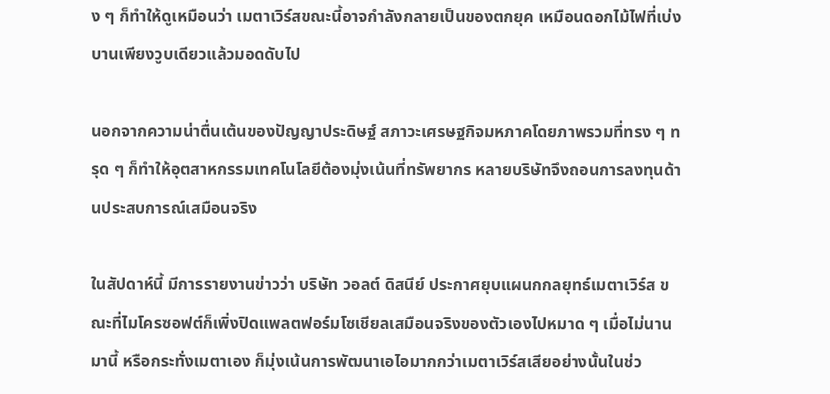ง ๆ ก็ทำให้ดูเหมือนว่า เมตาเวิร์สขณะนี้อาจกำลังกลายเป็นของตกยุค เหมือนดอกไม้ไฟที่เบ่งบานเพียงวูบเดียวแล้วมอดดับไป

นอกจากความน่าตื่นเต้นของปัญญาประดิษฐ์ สภาวะเศรษฐกิจมหภาคโดยภาพรวมที่ทรง ๆ ทรุด ๆ ก็ทำให้อุตสาหกรรมเทคโนโลยีต้องมุ่งเน้นที่ทรัพยากร หลายบริษัทจึงถอนการลงทุนด้านประสบการณ์เสมือนจริง

ในสัปดาห์นี้ มีการรายงานข่าวว่า บริษัท วอลต์ ดิสนีย์ ประกาศยุบแผนกกลยุทธ์เมตาเวิร์ส ขณะที่ไมโครซอฟต์ก็เพิ่งปิดแพลตฟอร์มโซเชียลเสมือนจริงของตัวเองไปหมาด ๆ เมื่อไม่นานมานี้ หรือกระทั่งเมตาเอง ก็มุ่งเน้นการพัฒนาเอไอมากกว่าเมตาเวิร์สเสียอย่างนั้นในช่ว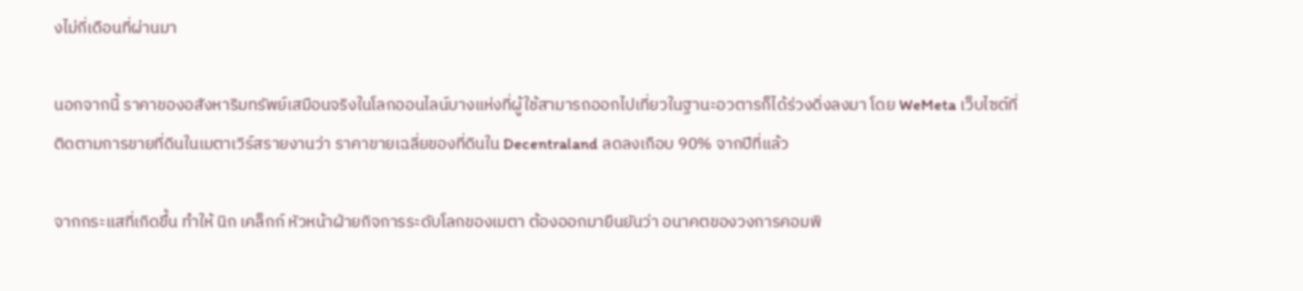งไม่กี่เดือนที่ผ่านมา

นอกจากนี้ ราคาของอสังหาริมทรัพย์เสมือนจริงในโลกออนไลน์บางแห่งที่ผู้ใช้สามารถออกไปเที่ยวในฐานะอวตารก็ได้ร่วงดิ่งลงมา โดย WeMeta เว็บไซต์ที่ติดตามการขายที่ดินในเมตาเวิร์สรายงานว่า ราคาขายเฉลี่ยของที่ดินใน Decentraland ลดลงเกือบ 90% จากปีที่แล้ว

จากกระแสที่เกิดขึ้น ทำให้ นิก เคล็กก์ หัวหน้าฝ่ายกิจการระดับโลกของเมตา ต้องออกมายืนยันว่า อนาคตของวงการคอมพิ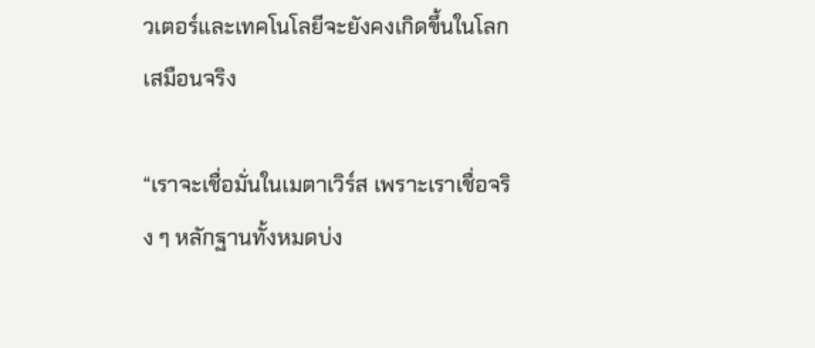วเตอร์และเทคโนโลยีจะยังคงเกิดขึ้นในโลกเสมือนจริง

“เราจะเชื่อมั่นในเมตาเวิร์ส เพราะเราเชื่อจริง ๆ หลักฐานทั้งหมดบ่ง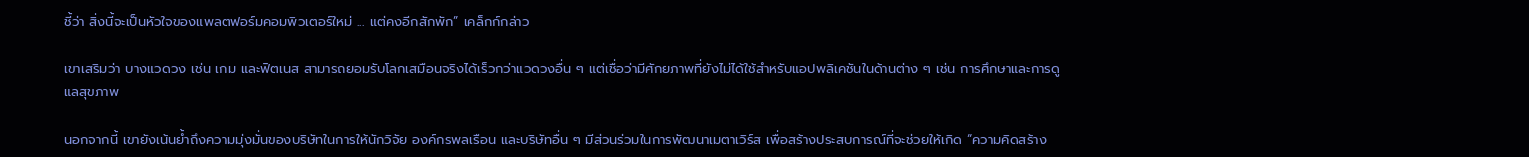ชี้ว่า สิ่งนี้จะเป็นหัวใจของแพลตฟอร์มคอมพิวเตอร์ใหม่ ... แต่คงอีกสักพัก” เคล็กก์กล่าว

เขาเสริมว่า บางแวดวง เช่น เกม และฟิตเนส สามารถยอมรับโลกเสมือนจริงได้เร็วกว่าแวดวงอื่น ๆ แต่เชื่อว่ามีศักยภาพที่ยังไม่ได้ใช้สำหรับแอปพลิเคชันในด้านต่าง ๆ เช่น การศึกษาและการดูแลสุขภาพ

นอกจากนี้ เขายังเน้นย้ำถึงความมุ่งมั่นของบริษัทในการให้นักวิจัย องค์กรพลเรือน และบริษัทอื่น ๆ มีส่วนร่วมในการพัฒนาเมตาเวิร์ส เพื่อสร้างประสบการณ์ที่จะช่วยให้เกิด “ความคิดสร้าง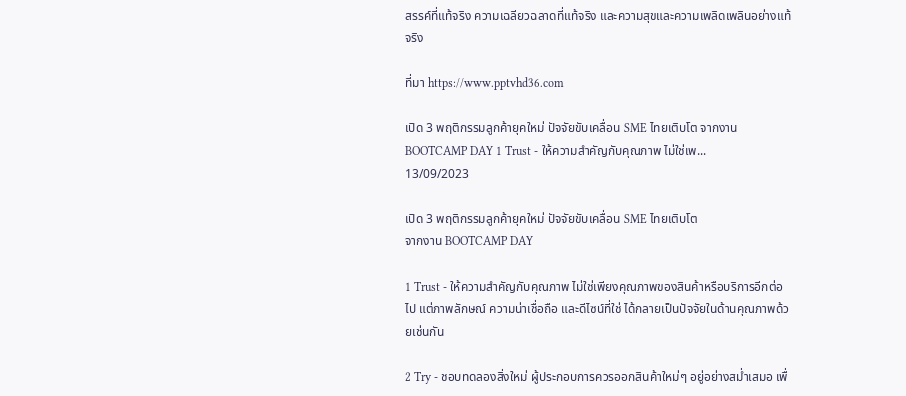สรรค์ที่แท้จริง ความเฉลียวฉลาดที่แท้จริง และความสุขและความเพลิดเพลินอย่างแท้จริง

ที่มา https://www.pptvhd36.com

เปิด 3 พฤติกรรมลูกค้ายุคใหม่ ปัจจัยขับเคลื่อน SME ไทยเติบโต จากงาน BOOTCAMP DAY 1 Trust - ให้ความสำคัญกับคุณภาพ ไม่ใช่เพ...
13/09/2023

เปิด 3 พฤติกรรมลูกค้ายุคใหม่ ปัจจัยขับเคลื่อน SME ไทยเติบโต
จากงาน BOOTCAMP DAY

1 Trust - ให้ความสำคัญกับคุณภาพ ไม่ใช่เพียงคุณภาพของสินค้าหรือบริการอีกต่อไป แต่ภาพลักษณ์ ความน่าเชื่อถือ และดีไซน์ที่ใช่ ได้กลายเป็นปัจจัยในด้านคุณภาพด้วยเช่นกัน

2 Try - ชอบทดลองสิ่งใหม่ ผู้ประกอบการควรออกสินค้าใหม่ๆ อยู่อย่างสม่ำเสมอ เพื่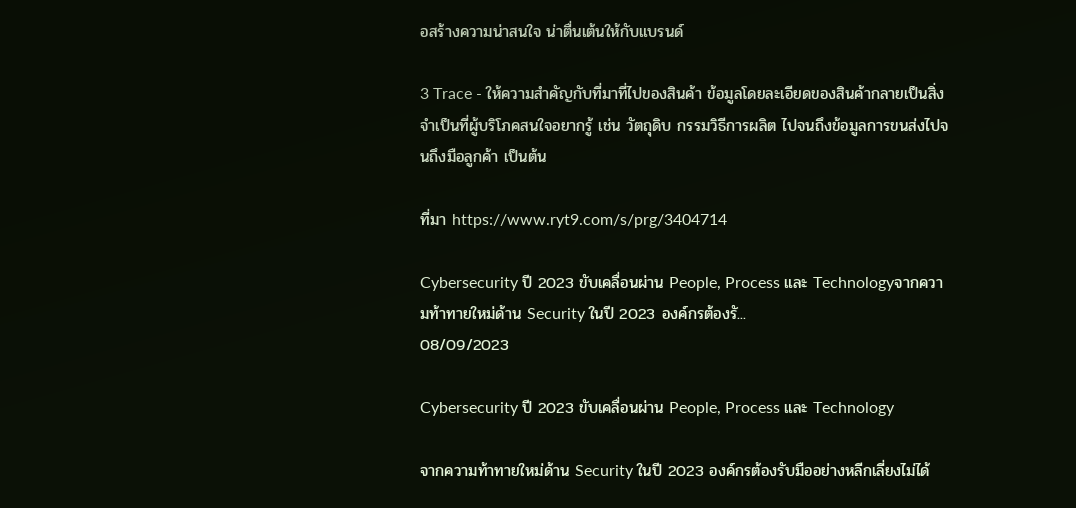อสร้างความน่าสนใจ น่าตื่นเต้นให้กับแบรนด์

3 Trace - ให้ความสำคัญกับที่มาที่ไปของสินค้า ข้อมูลโดยละเอียดของสินค้ากลายเป็นสิ่งจำเป็นที่ผู้บริโภคสนใจอยากรู้ เช่น วัตถุดิบ กรรมวิธีการผลิต ไปจนถึงข้อมูลการขนส่งไปจนถึงมือลูกค้า เป็นต้น

ที่มา https://www.ryt9.com/s/prg/3404714

Cybersecurity ปี 2023 ขับเคลื่อนผ่าน People, Process และ Technologyจากความท้าทายใหม่ด้าน Security ในปี 2023 องค์กรต้องรั...
08/09/2023

Cybersecurity ปี 2023 ขับเคลื่อนผ่าน People, Process และ Technology

จากความท้าทายใหม่ด้าน Security ในปี 2023 องค์กรต้องรับมืออย่างหลีกเลี่ยงไม่ได้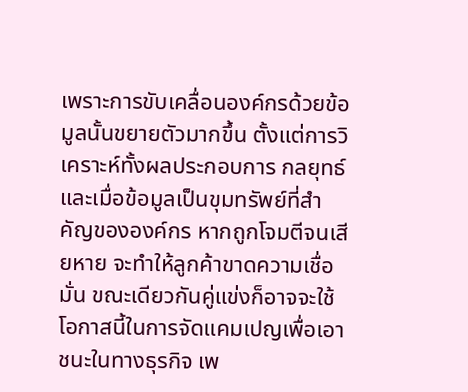เพราะการขับเคลื่อนองค์กรด้วยข้อมูลนั้นขยายตัวมากขึ้น ตั้งแต่การวิเคราะห์ทั้งผลประกอบการ กลยุทธ์ และเมื่อข้อมูลเป็นขุมทรัพย์ที่สำคัญขององค์กร หากถูกโจมตีจนเสียหาย จะทำให้ลูกค้าขาดความเชื่อมั่น ขณะเดียวกันคู่แข่งก็อาจจะใช้โอกาสนี้ในการจัดแคมเปญเพื่อเอาชนะในทางธุรกิจ เพ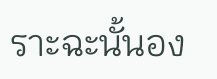ราะฉะนั้นอง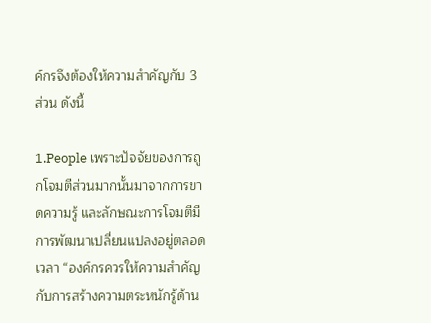ค์กรจึงต้องให้ความสำคัญกับ 3 ส่วน ดังนี้

1.People เพราะปัจจัยของการถูกโจมตีส่วนมากนั้นมาจากการขาดความรู้ และลักษณะการโจมตีมีการพัฒนาเปลี่ยนแปลงอยู่ตลอดเวลา “องค์กรควรให้ความสำคัญกับการสร้างความตระหนักรู้ด้าน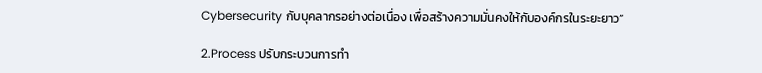Cybersecurity กับบุคลากรอย่างต่อเนื่อง เพื่อสร้างความมั่นคงให้กับองค์กรในระยะยาว”

2.Process ปรับกระบวนการทำ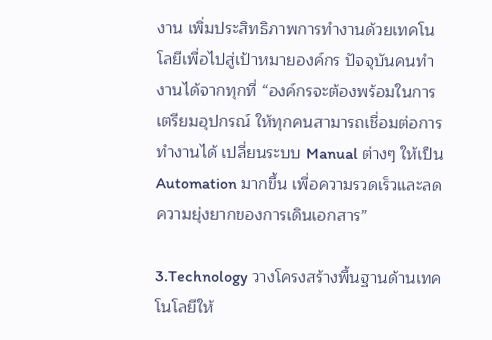งาน เพิ่มประสิทธิภาพการทำงานด้วยเทคโนโลยีเพื่อไปสู่เป้าหมายองค์กร ปัจจุบันคนทำงานได้จากทุกที่ “องค์กรจะต้องพร้อมในการเตรียมอุปกรณ์ ให้ทุกคนสามารถเชื่อมต่อการทำงานได้ เปลี่ยนระบบ Manual ต่างๆ ให้เป็น Automation มากขึ้น เพื่อความรวดเร็วและลดความยุ่งยากของการเดินเอกสาร”

3.Technology วางโครงสร้างพื้นฐานด้านเทคโนโลยีให้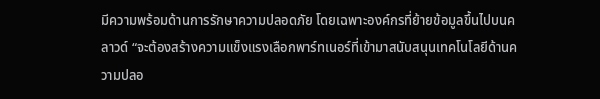มีความพร้อมด้านการรักษาความปลอดภัย โดยเฉพาะองค์กรที่ย้ายข้อมูลขึ้นไปบนคลาวด์ “จะต้องสร้างความแข็งแรงเลือกพาร์ทเนอร์ที่เข้ามาสนับสนุนเทคโนโลยีด้านความปลอ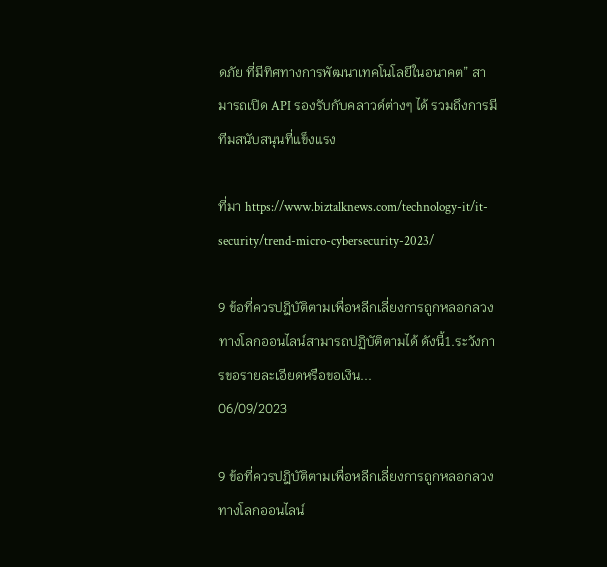ดภัย ที่มีทิศทางการพัฒนาเทคโนโลยีในอนาคต” สามารถเปิด API รองรับกับคลาวด์ต่างๆ ได้ รวมถึงการมีทีมสนับสนุนที่แข็งแรง

ที่มา https://www.biztalknews.com/technology-it/it-security/trend-micro-cybersecurity-2023/

9 ข้อที่ควรปฎิบัติตามเพื่อหลีกเลี่ยงการถูกหลอกลวงทางโลกออนไลน์สามารถปฏิบัติตามได้ ดังนี้1.ระวังการขอรายละเอียดหรือขอเงิน...
06/09/2023

9 ข้อที่ควรปฎิบัติตามเพื่อหลีกเลี่ยงการถูกหลอกลวงทางโลกออนไลน์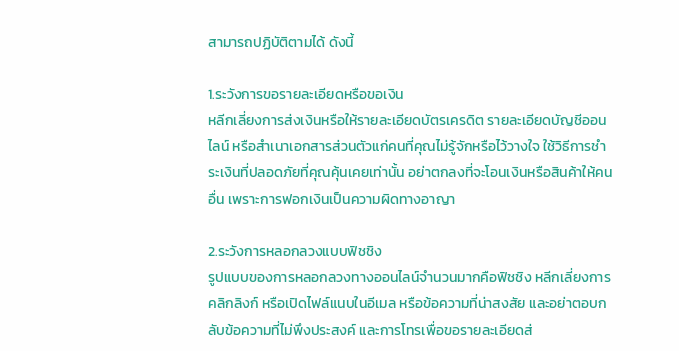สามารถปฏิบัติตามได้ ดังนี้

1.ระวังการขอรายละเอียดหรือขอเงิน
หลีกเลี่ยงการส่งเงินหรือให้รายละเอียดบัตรเครดิต รายละเอียดบัญชีออนไลน์ หรือสำเนาเอกสารส่วนตัวแก่คนที่คุณไม่รู้จักหรือไว้วางใจ ใช้วิธีการชำระเงินที่ปลอดภัยที่คุณคุ้นเคยเท่านั้น อย่าตกลงที่จะโอนเงินหรือสินค้าให้คนอื่น เพราะการฟอกเงินเป็นความผิดทางอาญา

2.ระวังการหลอกลวงแบบฟิชชิง
รูปแบบของการหลอกลวงทางออนไลน์จำนวนมากคือฟิชชิง หลีกเลี่ยงการคลิกลิงก์ หรือเปิดไฟล์แนบในอีเมล หรือข้อความที่น่าสงสัย และอย่าตอบกลับข้อความที่ไม่พึงประสงค์ และการโทรเพื่อขอรายละเอียดส่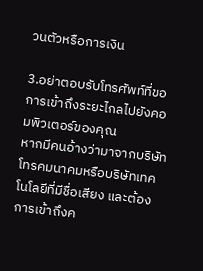วนตัวหรือการเงิน

3.อย่าตอบรับโทรศัพท์ที่ขอการเข้าถึงระยะไกลไปยังคอมพิวเตอร์ของคุณ
หากมีคนอ้างว่ามาจากบริษัทโทรคมนาคมหรือบริษัทเทคโนโลยีที่มีชื่อเสียง และต้องการเข้าถึงค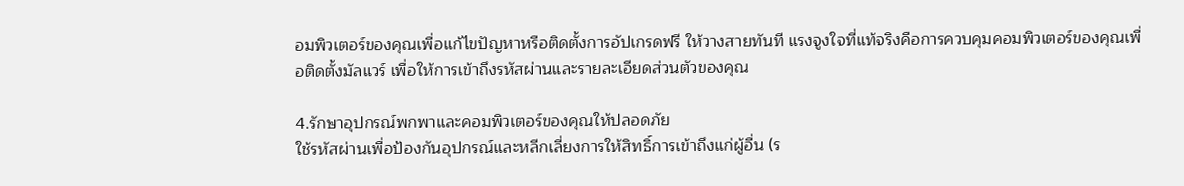อมพิวเตอร์ของคุณเพื่อแก้ไขปัญหาหรือติดตั้งการอัปเกรดฟรี ให้วางสายทันที แรงจูงใจที่แท้จริงคือการควบคุมคอมพิวเตอร์ของคุณเพื่อติดตั้งมัลแวร์ เพื่อให้การเข้าถึงรหัสผ่านและรายละเอียดส่วนตัวของคุณ

4.รักษาอุปกรณ์พกพาและคอมพิวเตอร์ของคุณให้ปลอดภัย
ใช้รหัสผ่านเพื่อป้องกันอุปกรณ์และหลีกเลี่ยงการให้สิทธิ์การเข้าถึงแก่ผู้อื่น (ร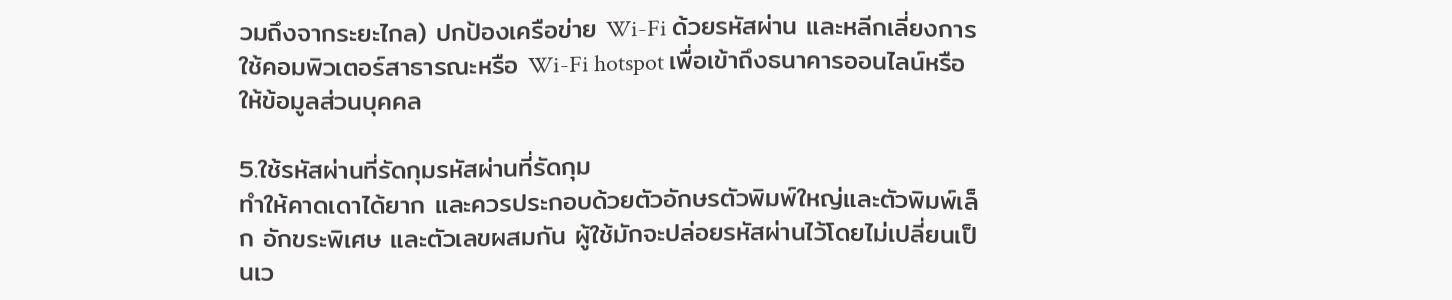วมถึงจากระยะไกล) ปกป้องเครือข่าย Wi-Fi ด้วยรหัสผ่าน และหลีกเลี่ยงการใช้คอมพิวเตอร์สาธารณะหรือ Wi-Fi hotspot เพื่อเข้าถึงธนาคารออนไลน์หรือให้ข้อมูลส่วนบุคคล

5.ใช้รหัสผ่านที่รัดกุมรหัสผ่านที่รัดกุม
ทำให้คาดเดาได้ยาก และควรประกอบด้วยตัวอักษรตัวพิมพ์ใหญ่และตัวพิมพ์เล็ก อักขระพิเศษ และตัวเลขผสมกัน ผู้ใช้มักจะปล่อยรหัสผ่านไว้โดยไม่เปลี่ยนเป็นเว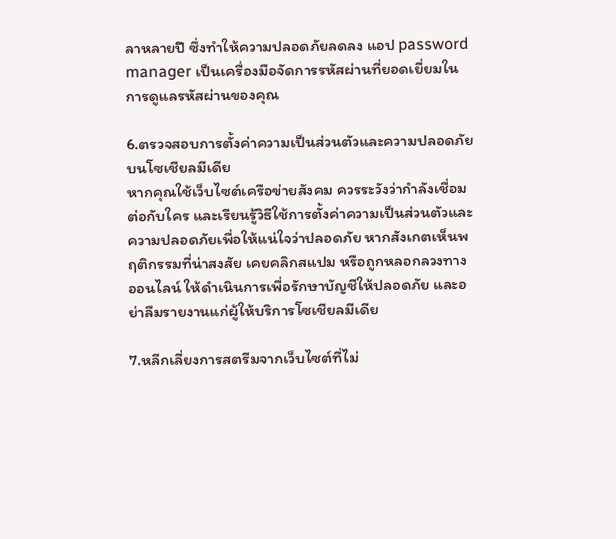ลาหลายปี ซึ่งทำให้ความปลอดภัยลดลง แอป password manager เป็นเครื่องมือจัดการรหัสผ่านที่ยอดเยี่ยมในการดูแลรหัสผ่านของคุณ

6.ตรวจสอบการตั้งค่าความเป็นส่วนตัวและความปลอดภัยบนโซเชียลมีเดีย
หากคุณใช้เว็บไซต์เครือข่ายสังคม ควรระวังว่ากำลังเชื่อมต่อกับใคร และเรียนรู้วิธีใช้การตั้งค่าความเป็นส่วนตัวและความปลอดภัยเพื่อให้แน่ใจว่าปลอดภัย หากสังเกตเห็นพฤติกรรมที่น่าสงสัย เคยคลิกสแปม หรือถูกหลอกลวงทางออนไลน์ ให้ดำเนินการเพื่อรักษาบัญชีให้ปลอดภัย และอย่าลืมรายงานแก่ผู้ให้บริการโซเชียลมีเดีย

7.หลีกเลี่ยงการสตรีมจากเว็บไซต์ที่ไม่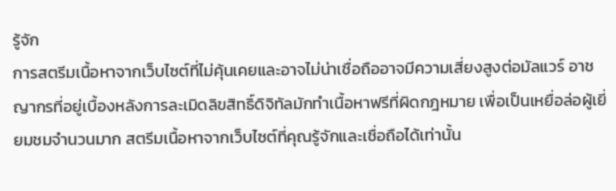รู้จัก
การสตรีมเนื้อหาจากเว็บไซต์ที่ไม่คุ้นเคยและอาจไม่น่าเชื่อถืออาจมีความเสี่ยงสูงต่อมัลแวร์ อาชญากรที่อยู่เบื้องหลังการละเมิดลิขสิทธิ์ดิจิทัลมักทำเนื้อหาฟรีที่ผิดกฎหมาย เพื่อเป็นเหยื่อล่อผู้เยี่ยมชมจำนวนมาก สตรีมเนื้อหาจากเว็บไซต์ที่คุณรู้จักและเชื่อถือได้เท่านั้น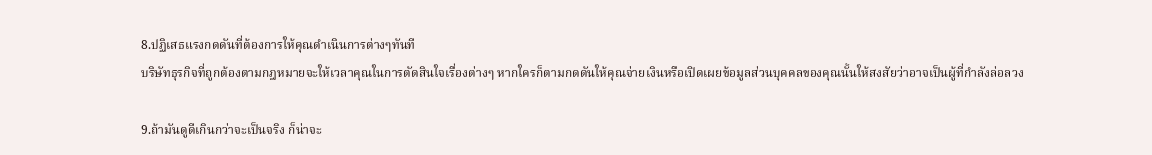8.ปฏิเสธแรงกดดันที่ต้องการให้คุณดำเนินการต่างๆทันที
บริษัทธุรกิจที่ถูกต้องตามกฎหมายจะให้เวลาคุณในการตัดสินใจเรื่องต่างๆ หากใครก็ตามกดดันให้คุณจ่ายเงินหรือเปิดเผยข้อมูลส่วนบุคคลของคุณนั้นให้สงสัยว่าอาจเป็นผู้ที่กำลังล่อลวง

9.ถ้ามันดูดีเกินกว่าจะเป็นจริง ก็น่าจะ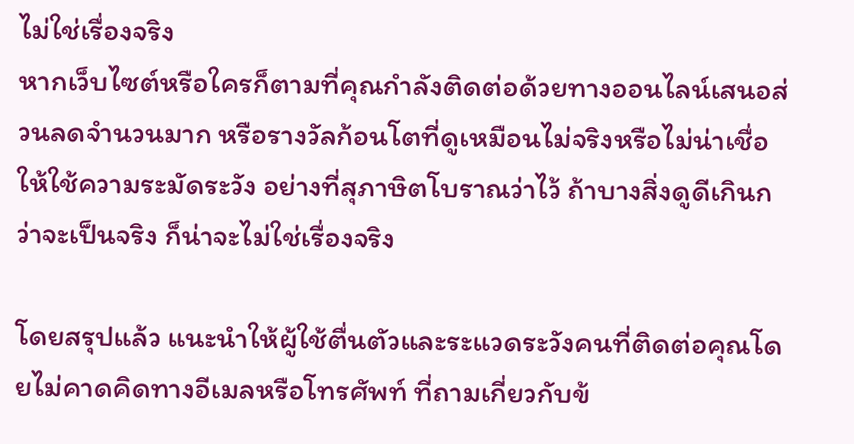ไม่ใช่เรื่องจริง
หากเว็บไซต์หรือใครก็ตามที่คุณกำลังติดต่อด้วยทางออนไลน์เสนอส่วนลดจำนวนมาก หรือรางวัลก้อนโตที่ดูเหมือนไม่จริงหรือไม่น่าเชื่อ ให้ใช้ความระมัดระวัง อย่างที่สุภาษิตโบราณว่าไว้ ถ้าบางสิ่งดูดีเกินกว่าจะเป็นจริง ก็น่าจะไม่ใช่เรื่องจริง

โดยสรุปแล้ว แนะนำให้ผู้ใช้ตื่นตัวและระแวดระวังคนที่ติดต่อคุณโดยไม่คาดคิดทางอีเมลหรือโทรศัพท์ ที่ถามเกี่ยวกับข้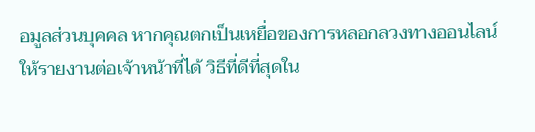อมูลส่วนบุคคล หากคุณตกเป็นเหยื่อของการหลอกลวงทางออนไลน์ ให้รายงานต่อเจ้าหน้าที่ได้ วิธีที่ดีที่สุดใน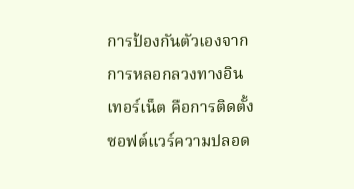การป้องกันตัวเองจากการหลอกลวงทางอินเทอร์เน็ต คือการติดตั้งซอฟต์แวร์ความปลอด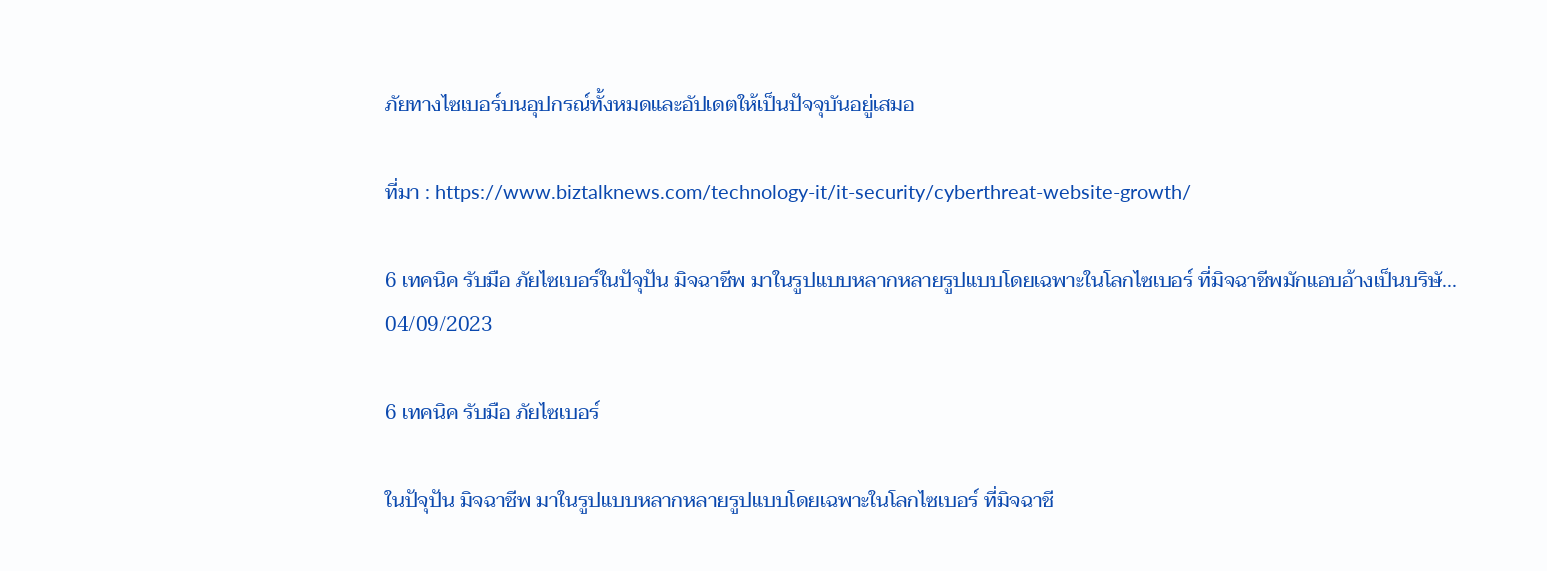ภัยทางไซเบอร์บนอุปกรณ์ทั้งหมดและอัปเดตให้เป็นปัจจุบันอยู่เสมอ

ที่มา : https://www.biztalknews.com/technology-it/it-security/cyberthreat-website-growth/

6 เทคนิค รับมือ ภัยไซเบอร์ในปัจุปัน มิจฉาชีพ มาในรูปแบบหลากหลายรูปแบบโดยเฉพาะในโลกไซเบอร์ ที่มิจฉาชีพมักแอบอ้างเป็นบริษั...
04/09/2023

6 เทคนิค รับมือ ภัยไซเบอร์

ในปัจุปัน มิจฉาชีพ มาในรูปแบบหลากหลายรูปแบบโดยเฉพาะในโลกไซเบอร์ ที่มิจฉาชี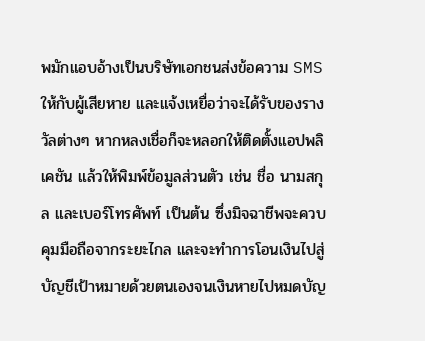พมักแอบอ้างเป็นบริษัทเอกชนส่งข้อความ SMS ให้กับผู้เสียหาย และแจ้งเหยื่อว่าจะได้รับของรางวัลต่างๆ หากหลงเชื่อก็จะหลอกให้ติดตั้งแอปพลิเคชัน แล้วให้พิมพ์ข้อมูลส่วนตัว เช่น ชื่อ นามสกุล และเบอร์โทรศัพท์ เป็นต้น ซึ่งมิจฉาชีพจะควบคุมมือถือจากระยะไกล และจะทำการโอนเงินไปสู่บัญชีเป้าหมายด้วยตนเองจนเงินหายไปหมดบัญ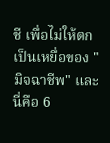ชี เพื่อไม่ให้ตกเป็นเหยื่อของ "มิจฉาชีพ" และนี่คือ 6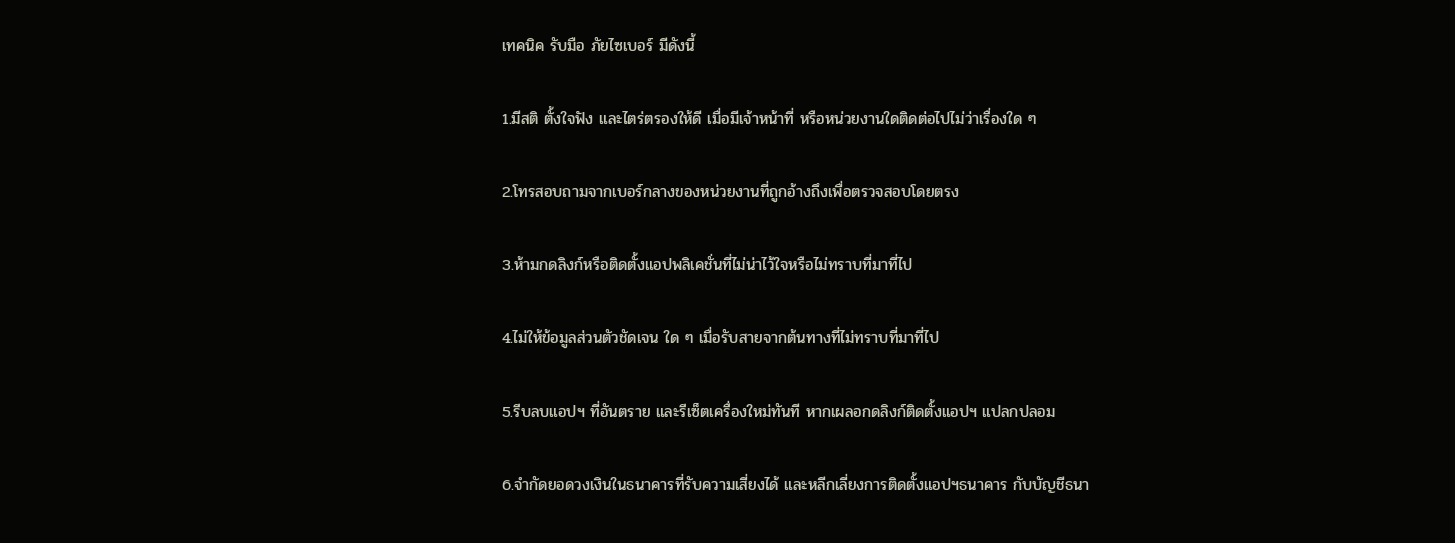เทคนิค รับมือ ภัยไซเบอร์ มีดังนี้

1.มีสติ ตั้งใจฟัง และไตร่ตรองให้ดี เมื่อมีเจ้าหน้าที่ หรือหน่วยงานใดติดต่อไปไม่ว่าเรื่องใด ๆ

2.โทรสอบถามจากเบอร์กลางของหน่วยงานที่ถูกอ้างถึงเพื่อตรวจสอบโดยตรง

3.ห้ามกดลิงก์หรือติดตั้งแอปพลิเคชั่นที่ไม่น่าไว้ใจหรือไม่ทราบที่มาที่ไป

4.ไม่ให้ข้อมูลส่วนตัวชัดเจน ใด ๆ เมื่อรับสายจากต้นทางที่ไม่ทราบที่มาที่ไป

5.รีบลบแอปฯ ที่อันตราย และรีเซ็ตเครื่องใหม่ทันที หากเผลอกดลิงก์ติดตั้งแอปฯ แปลกปลอม

6.จำกัดยอดวงเงินในธนาคารที่รับความเสี่ยงได้ และหลีกเลี่ยงการติดตั้งแอปฯธนาคาร กับบัญชีธนา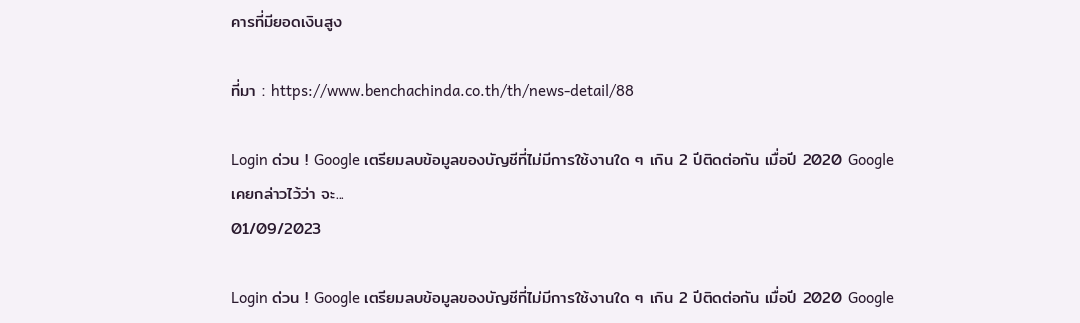คารที่มียอดเงินสูง

ที่มา : https://www.benchachinda.co.th/th/news-detail/88

Login ด่วน ! Google เตรียมลบข้อมูลของบัญชีที่ไม่มีการใช้งานใด ๆ เกิน 2 ปีติดต่อกัน เมื่อปี 2020 Google เคยกล่าวไว้ว่า จะ...
01/09/2023

Login ด่วน ! Google เตรียมลบข้อมูลของบัญชีที่ไม่มีการใช้งานใด ๆ เกิน 2 ปีติดต่อกัน เมื่อปี 2020 Google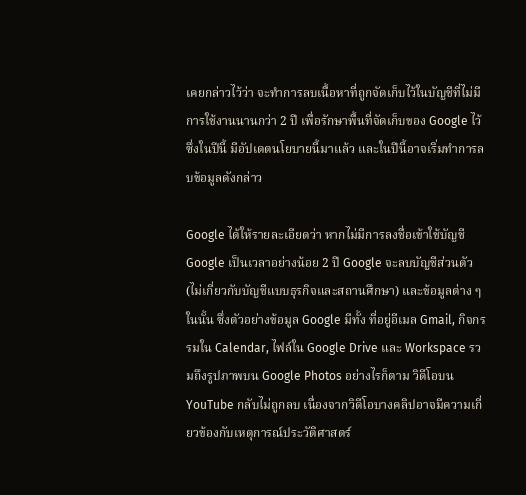เคยกล่าวไว้ว่า จะทำการลบเนื้อหาที่ถูกจัดเก็บไว้ในบัญชีที่ไม่มีการใช้งานนานกว่า 2 ปี เพื่อรักษาพื้นที่จัดเก็บของ Google ไว้ ซึ่งในปีนี้ มีอัปเดตนโยบายนี้มาแล้ว และในปีนี้อาจเริ่มทำการลบข้อมูลดังกล่าว

Google ได้ให้รายละเอียดว่า หากไม่มีการลงชื่อเข้าใช้บัญชี Google เป็นเวลาอย่างน้อย 2 ปี Google จะลบบัญชีส่วนตัว (ไม่เกี่ยวกับบัญชีแบบธุรกิจและสถานศึกษา) และข้อมูลต่าง ๆ ในนั้น ซึ่งตัวอย่างข้อมูล Google มีทั้ง ที่อยู่อีเมล Gmail, กิจกรรมใน Calendar, ไฟล์ใน Google Drive และ Workspace รวมถึงรูปภาพบน Google Photos อย่างไรก็ตาม วิดีโอบน YouTube กลับไม่ถูกลบ เนื่องจากวิดีโอบางคลิปอาจมีความเกี่ยวข้องกับเหตุการณ์ประวัติศาสตร์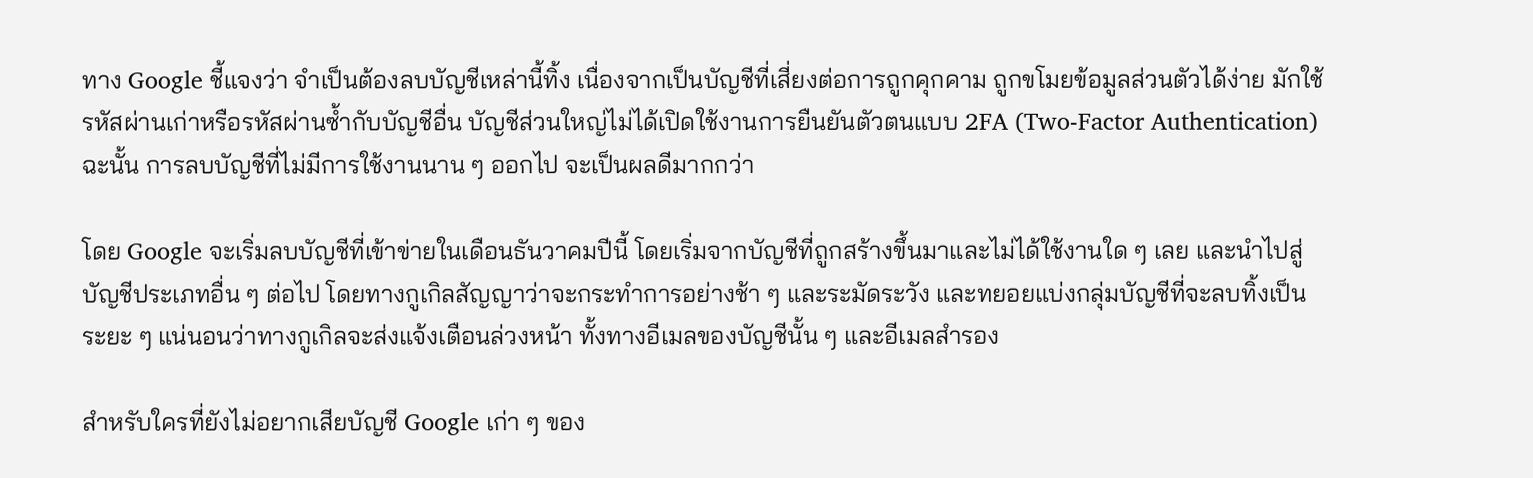ทาง Google ชี้แจงว่า จำเป็นต้องลบบัญชีเหล่านี้ทิ้ง เนื่องจากเป็นบัญชีที่เสี่ยงต่อการถูกคุกคาม ถูกขโมยข้อมูลส่วนตัวได้ง่าย มักใช้รหัสผ่านเก่าหรือรหัสผ่านซ้ำกับบัญชีอื่น บัญชีส่วนใหญ่ไม่ได้เปิดใช้งานการยืนยันตัวตนแบบ 2FA (Two-Factor Authentication) ฉะนั้น การลบบัญชีที่ไม่มีการใช้งานนาน ๆ ออกไป จะเป็นผลดีมากกว่า

โดย Google จะเริ่มลบบัญชีที่เข้าข่ายในเดือนธันวาคมปีนี้ โดยเริ่มจากบัญชีที่ถูกสร้างขึ้นมาและไม่ได้ใช้งานใด ๆ เลย และนำไปสู่บัญชีประเภทอื่น ๆ ต่อไป โดยทางกูเกิลสัญญาว่าจะกระทำการอย่างช้า ๆ และระมัดระวัง และทยอยแบ่งกลุ่มบัญชีที่จะลบทิ้งเป็นระยะ ๆ แน่นอนว่าทางกูเกิลจะส่งแจ้งเตือนล่วงหน้า ทั้งทางอีเมลของบัญชีนั้น ๆ และอีเมลสำรอง

สำหรับใครที่ยังไม่อยากเสียบัญชี Google เก่า ๆ ของ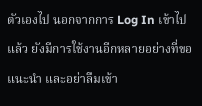ตัวเองไป นอกจากการ Log In เข้าไปแล้ว ยังมีการใช้งานอีกหลายอย่างที่ขอแนะนำ และอย่าลืมเข้า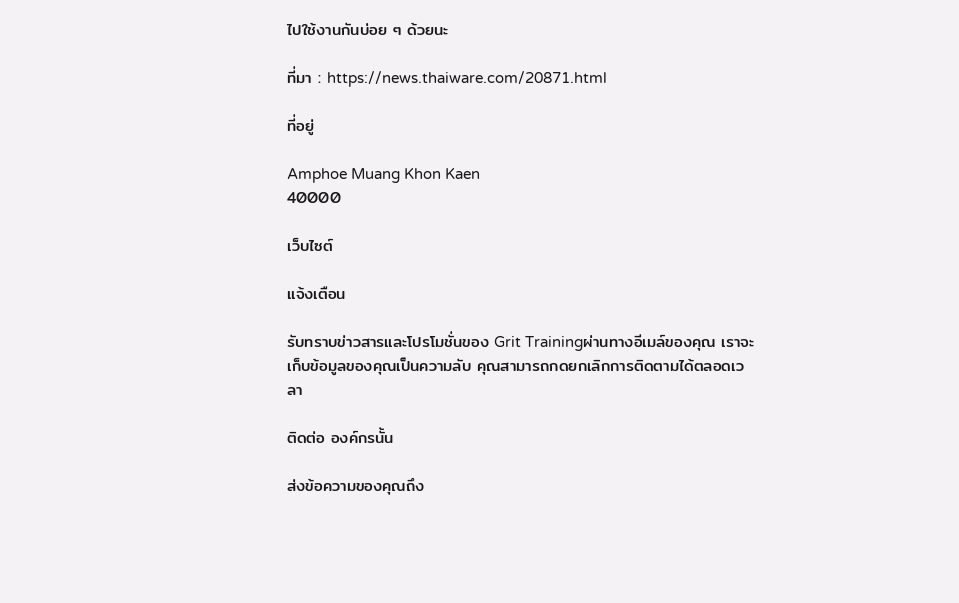ไปใช้งานกันบ่อย ๆ ด้วยนะ

ที่มา : https://news.thaiware.com/20871.html

ที่อยู่

Amphoe Muang Khon Kaen
40000

เว็บไซต์

แจ้งเตือน

รับทราบข่าวสารและโปรโมชั่นของ Grit Trainingผ่านทางอีเมล์ของคุณ เราจะเก็บข้อมูลของคุณเป็นความลับ คุณสามารถกดยกเลิกการติดตามได้ตลอดเวลา

ติดต่อ องค์กรนั้น

ส่งข้อความของคุณถึง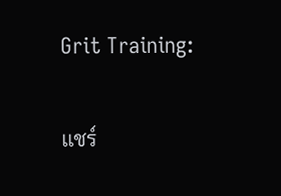Grit Training:

แชร์